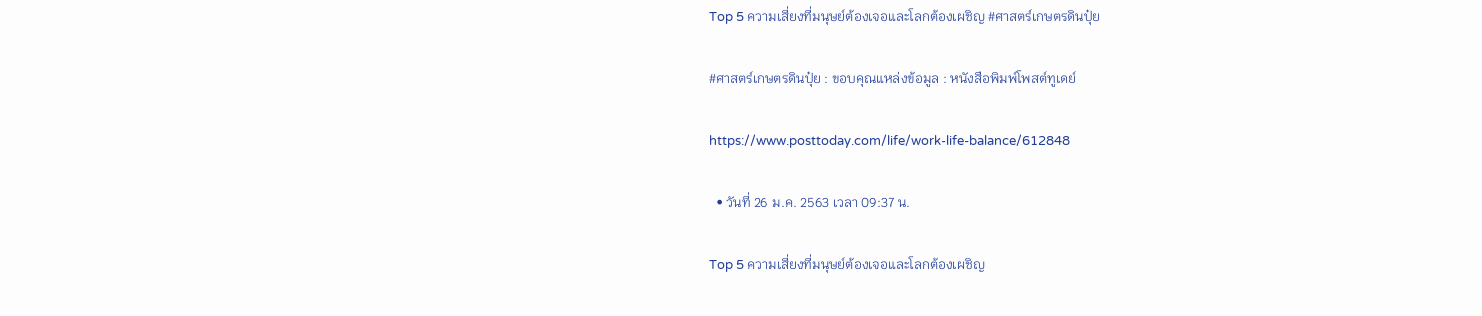Top 5 ความเสี่ยงที่มนุษย์ต้องเจอและโลกต้องเผชิญ #ศาสตร์เกษตรดินปุ๋ย

#ศาสตร์เกษตรดินปุ๋ย : ขอบคุณแหล่งข้อมูล : หนังสือพิมพ์โพสต์ทูเดย์

https://www.posttoday.com/life/work-life-balance/612848

  • วันที่ 26 ม.ค. 2563 เวลา 09:37 น.

Top 5 ความเสี่ยงที่มนุษย์ต้องเจอและโลกต้องเผชิญ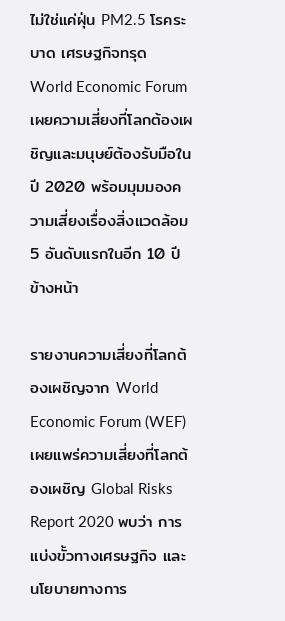ไม่ใช่แค่ฝุ่น PM2.5 โรคระบาด เศรษฐกิจทรุด World Economic Forum เผยความเสี่ยงที่โลกต้องเผชิญและมนุษย์ต้องรับมือในปี 2020 พร้อมมุมมองความเสี่ยงเรื่องสิ่งแวดล้อม 5 อันดับแรกในอีก 10 ปีข้างหน้า

รายงานความเสี่ยงที่โลกต้องเผชิญจาก World Economic Forum (WEF) เผยแพร่ความเสี่ยงที่โลกต้องเผชิญ Global Risks Report 2020 พบว่า การแบ่งขั้วทางเศรษฐกิจ และนโยบายทางการ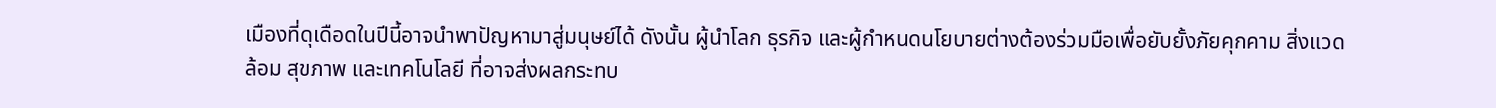เมืองที่ดุเดือดในปีนี้อาจนำพาปัญหามาสู่มนุษย์ได้ ดังนั้น ผู้นำโลก ธุรกิจ และผู้กำหนดนโยบายต่างต้องร่วมมือเพื่อยับยั้งภัยคุกคาม สิ่งแวดล้อม สุขภาพ และเทคโนโลยี ที่อาจส่งผลกระทบ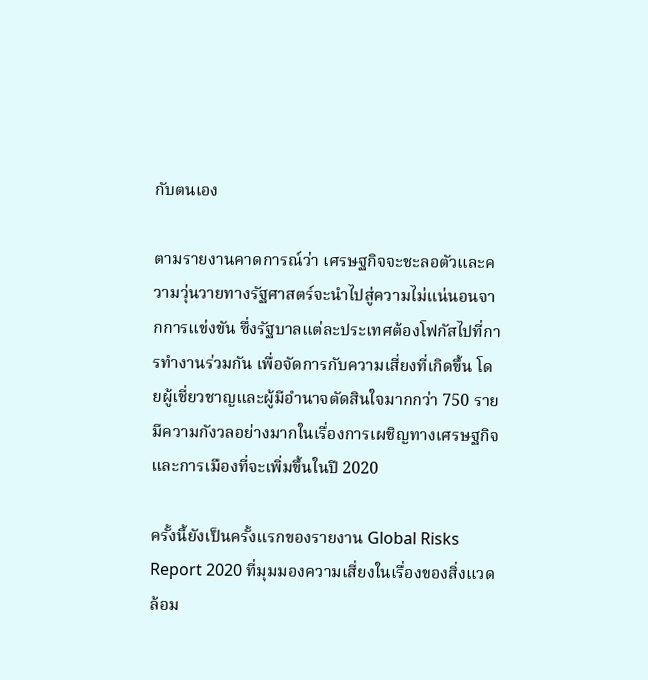กับตนเอง

ตามรายงานคาดการณ์ว่า เศรษฐกิจจะชะลอตัวและความวุ่นวายทางรัฐศาสตร์จะนำไปสู่ความไม่แน่นอนจากการแข่งขัน ซึ่งรัฐบาลแต่ละประเทศต้องโฟกัสไปที่การทำงานร่วมกัน เพื่อจัดการกับความเสี่ยงที่เกิดขึ้น โดยผู้เชี่ยวชาญและผู้มีอำนาจตัดสินใจมากกว่า 750 ราย มีความกังวลอย่างมากในเรื่องการเผชิญทางเศรษฐกิจ และการเมืองที่จะเพิ่มขึ้นในปี 2020

ครั้งนี้ยังเป็นครั้งแรกของรายงาน Global Risks Report 2020 ที่มุมมองความเสี่ยงในเรื่องของสิ่งแวดล้อม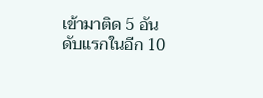เข้ามาติด 5 อันดับแรกในอีก 10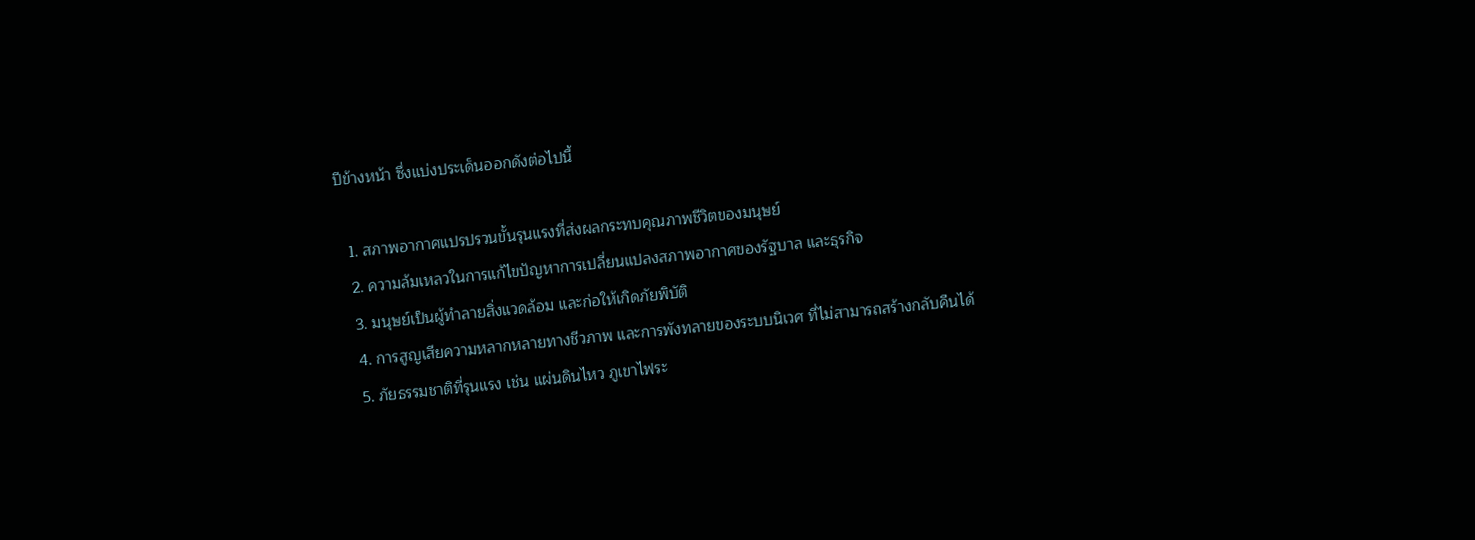ปีข้างหน้า ซึ่งแบ่งประเด็นออกดังต่อไปนี้

  1. สภาพอากาศแปรปรวนขั้นรุนแรงที่ส่งผลกระทบคุณภาพชีวิตของมนุษย์
  2. ความล้มเหลวในการแก้ไขปัญหาการเปลี่ยนแปลงสภาพอากาศของรัฐบาล และธุรกิจ
  3. มนุษย์เป็นผู้ทำลายสิ่งแวดล้อม และก่อให้เกิดภัยพิบัติ
  4. การสูญเสียความหลากหลายทางชีวภาพ และการพังทลายของระบบนิเวศ ที่ไม่สามารถสร้างกลับคืนได้
  5. ภัยธรรมชาติที่รุนแรง เช่น แผ่นดินไหว ภูเขาไฟระ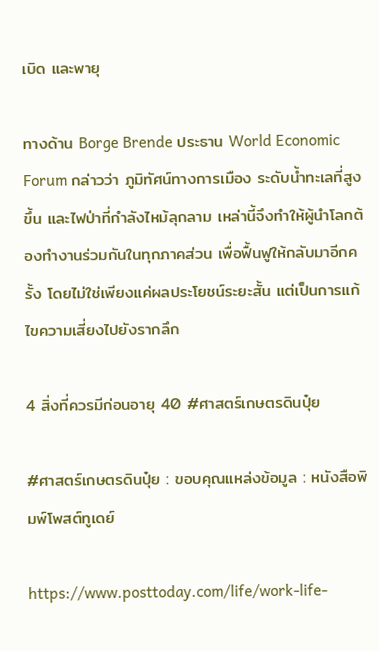เบิด และพายุ

ทางด้าน Borge Brende ประธาน World Economic Forum กล่าวว่า ภูมิทัศน์ทางการเมือง ระดับน้ำทะเลที่สูงขึ้น และไฟป่าที่กำลังไหม้ลุกลาม เหล่านี้จึงทำให้ผู้นำโลกต้องทำงานร่วมกันในทุกภาคส่วน เพื่อฟื้นฟูให้กลับมาอีกครั้ง โดยไม่ใช่เพียงแค่ผลประโยชน์ระยะสั้น แต่เป็นการแก้ไขความเสี่ยงไปยังรากลึก

4 สิ่งที่ควรมีก่อนอายุ 40 #ศาสตร์เกษตรดินปุ๋ย

#ศาสตร์เกษตรดินปุ๋ย : ขอบคุณแหล่งข้อมูล : หนังสือพิมพ์โพสต์ทูเดย์

https://www.posttoday.com/life/work-life-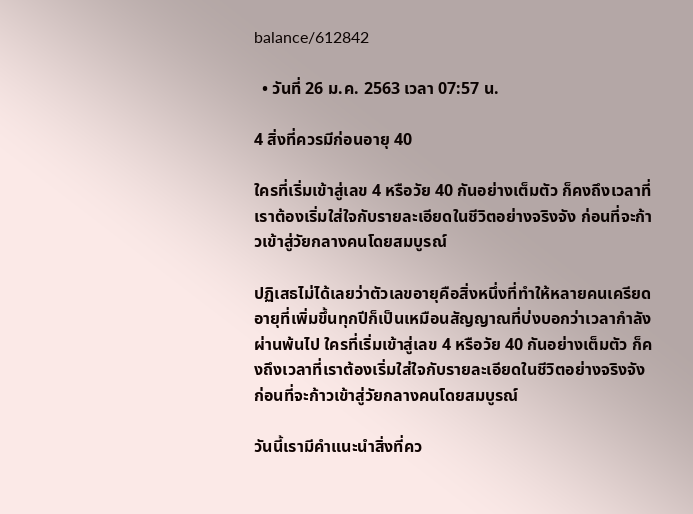balance/612842

  • วันที่ 26 ม.ค. 2563 เวลา 07:57 น.

4 สิ่งที่ควรมีก่อนอายุ 40

ใครที่เริ่มเข้าสู่เลข 4 หรือวัย 40 กันอย่างเต็มตัว ก็คงถึงเวลาที่เราต้องเริ่มใส่ใจกับรายละเอียดในชีวิตอย่างจริงจัง ก่อนที่จะก้าวเข้าสู่วัยกลางคนโดยสมบูรณ์

ปฏิเสธไม่ได้เลยว่าตัวเลขอายุคือสิ่งหนึ่งที่ทำให้หลายคนเครียด อายุที่เพิ่มขึ้นทุกปีก็เป็นเหมือนสัญญาณที่บ่งบอกว่าเวลากำลังผ่านพ้นไป ใครที่เริ่มเข้าสู่เลข 4 หรือวัย 40 กันอย่างเต็มตัว ก็คงถึงเวลาที่เราต้องเริ่มใส่ใจกับรายละเอียดในชีวิตอย่างจริงจัง ก่อนที่จะก้าวเข้าสู่วัยกลางคนโดยสมบูรณ์

วันนี้เรามีคำแนะนำสิ่งที่คว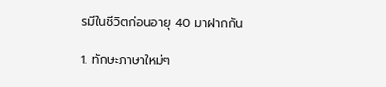รมีในชีวิตก่อนอายุ 40 มาฝากกัน

1. ทักษะภาษาใหม่ๆ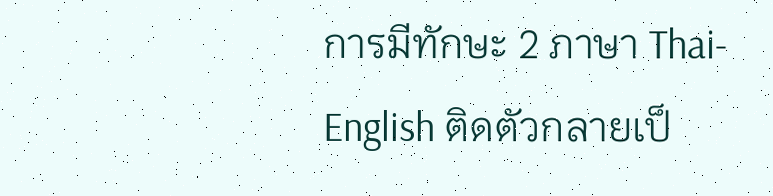การมีทักษะ 2 ภาษา Thai-English ติดตัวกลายเป็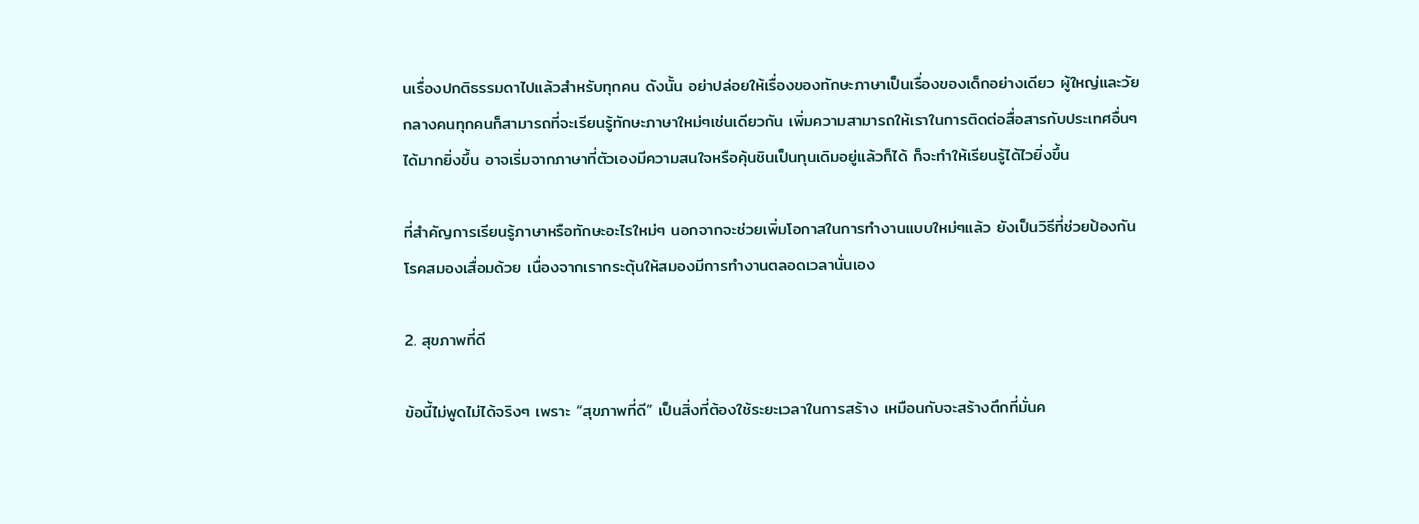นเรื่องปกติธรรมดาไปแล้วสำหรับทุกคน ดังนั้น อย่าปล่อยให้เรื่องของทักษะภาษาเป็นเรื่องของเด็กอย่างเดียว ผู้ใหญ่และวัยกลางคนทุกคนก็สามารถที่จะเรียนรู้ทักษะภาษาใหม่ๆเช่นเดียวกัน เพิ่มความสามารถให้เราในการติดต่อสื่อสารกับประเทศอื่นๆได้มากยิ่งขึ้น อาจเริ่มจากภาษาที่ตัวเองมีความสนใจหรือคุ้นชินเป็นทุนเดิมอยู่แล้วก็ได้ ก็จะทำให้เรียนรู้ได้ไวยิ่งขึ้น

ที่สำคัญการเรียนรู้ภาษาหรือทักษะอะไรใหม่ๆ นอกจากจะช่วยเพิ่มโอกาสในการทำงานแบบใหม่ๆแล้ว ยังเป็นวิธีที่ช่วยป้องกันโรคสมองเสื่อมด้วย เนื่องจากเรากระตุ้นให้สมองมีการทำงานตลอดเวลานั่นเอง

2. สุขภาพที่ดี

ข้อนี้ไม่พูดไม่ได้จริงๆ เพราะ “สุขภาพที่ดี” เป็นสิ่งที่ต้องใช้ระยะเวลาในการสร้าง เหมือนกับจะสร้างตึกที่มั่นค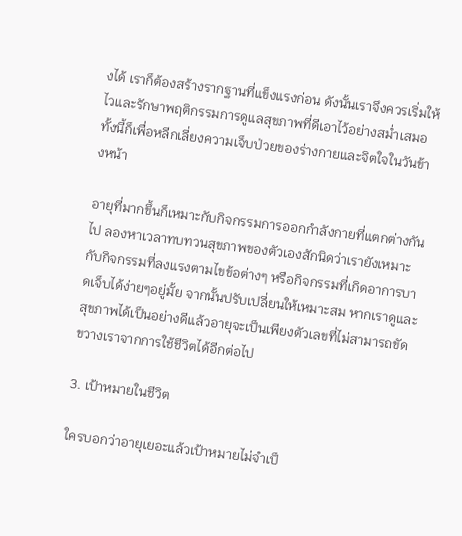งได้ เราก็ต้องสร้างรากฐานที่แข็งแรงก่อน ดังนั้นเราจึงควรเริ่มให้ไวและรักษาพฤติกรรมการดูแลสุขภาพที่ดีเอาไว้อย่างสม่ำเสมอ ทั้งนี้ก็เพื่อหลีกเลี่ยงความเจ็บป่วยของร่างกายและจิตใจในวันข้างหน้า

อายุที่มากขึ้นก็เหมาะกับกิจกรรมการออกกำลังกายที่แตกต่างกันไป ลองหาเวลาทบทวนสุขภาพของตัวเองสักนิดว่าเรายังเหมาะกับกิจกรรมที่ลงแรงตามไขข้อต่างๆ หรือกิจกรรมที่เกิดอาการบาดเจ็บได้ง่ายๆอยู่มั้ย จากนั้นปรับเปลี่ยนให้เหมาะสม หากเราดูและสุขภาพได้เป็นอย่างดีแล้วอายุจะเป็นเพียงตัวเลขที่ไม่สามารถขัดขวางเราจากการใช้ชีวิตได้อีกต่อไป

3. เป้าหมายในชีวิต

ใครบอกว่าอายุเยอะแล้วเป้าหมายไม่จำเป็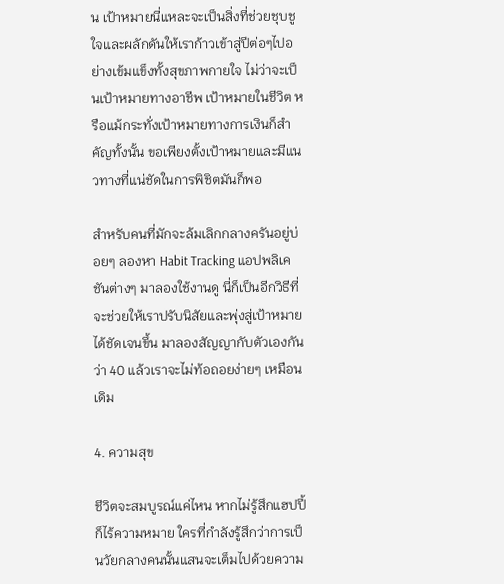น เป้าหมายนี่แหละจะเป็นสิ่งที่ช่วยชุบชูใจและผลักดันให้เราก้าวเข้าสู่ปีต่อๆไปอย่างเข้มแข็งทั้งสุขภาพกายใจ ไม่ว่าจะเป็นเป้าหมายทางอาชีพ เป้าหมายในชีวิต หรือแม้กระทั่งเป้าหมายทางการเงินก็สำคัญทั้งนั้น ขอเพียงตั้งเป้าหมายและมีแนวทางที่แน่ชัดในการพิชิตมันก็พอ

สำหรับคนที่มักจะล้มเลิกกลางครันอยู่บ่อยๆ ลองหา Habit Tracking แอปพลิเคชันต่างๆ มาลองใช้งานดู นี่ก็เป็นอีกวิธีที่จะช่วยให้เราปรับนิสัยและพุ่งสู่เป้าหมายได้ชัดเจนขึ้น มาลองสัญญากับตัวเองกันว่า 40 แล้วเราจะไม่ท้อถอยง่ายๆ เหมือนเดิม

4. ความสุข

ชีวิตจะสมบูรณ์แค่ไหน หากไม่รู้สึกแฮปปี้ก็ไร้ความหมาย ใครที่กำลังรู้สึกว่าการเป็นวัยกลางคนนั้นแสนจะเต็มไปด้วยความ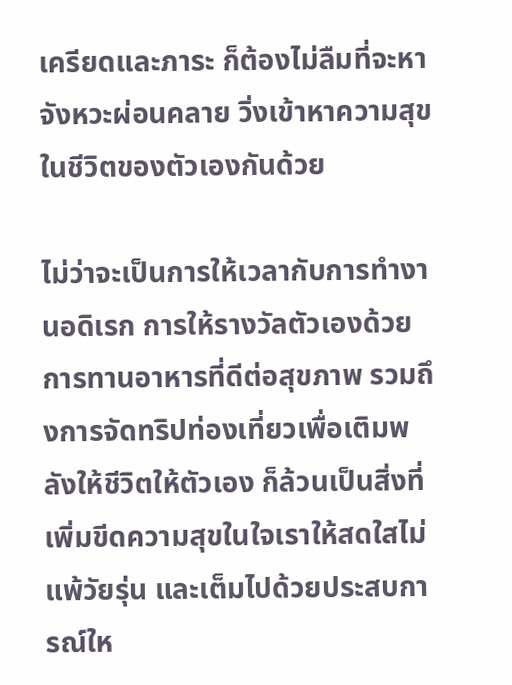เครียดและภาระ ก็ต้องไม่ลืมที่จะหาจังหวะผ่อนคลาย วิ่งเข้าหาความสุขในชีวิตของตัวเองกันด้วย

ไม่ว่าจะเป็นการให้เวลากับการทำงานอดิเรก การให้รางวัลตัวเองด้วยการทานอาหารที่ดีต่อสุขภาพ รวมถึงการจัดทริปท่องเที่ยวเพื่อเติมพลังให้ชีวิตให้ตัวเอง ก็ล้วนเป็นสิ่งที่เพิ่มขีดความสุขในใจเราให้สดใสไม่แพ้วัยรุ่น และเต็มไปด้วยประสบการณ์ให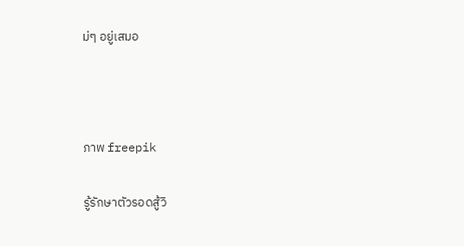ม่ๆ อยู่เสมอ



ภาพ freepik

รู้รักษาตัวรอดสู้วิ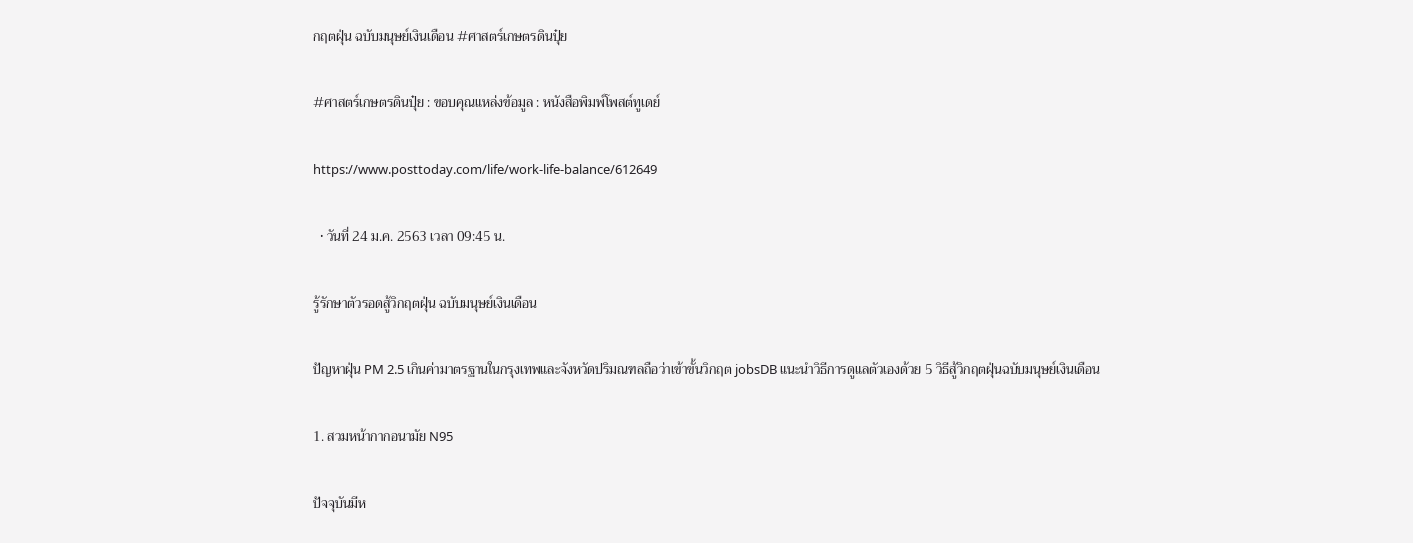กฤตฝุ่น ฉบับมนุษย์เงินเดือน #ศาสตร์เกษตรดินปุ๋ย

#ศาสตร์เกษตรดินปุ๋ย : ขอบคุณแหล่งข้อมูล : หนังสือพิมพ์โพสต์ทูเดย์

https://www.posttoday.com/life/work-life-balance/612649

  • วันที่ 24 ม.ค. 2563 เวลา 09:45 น.

รู้รักษาตัวรอดสู้วิกฤตฝุ่น ฉบับมนุษย์เงินเดือน

ปัญหาฝุ่น PM 2.5 เกินค่ามาตรฐานในกรุงเทพและจังหวัดปริมณฑลถือว่าเข้าขั้นวิกฤต jobsDB แนะนำวิธีการดูแลตัวเองด้วย 5 วิธีสู้วิกฤตฝุ่นฉบับมนุษย์เงินเดือน

1. สวมหน้ากากอนามัย N95

ปัจจุบันมีห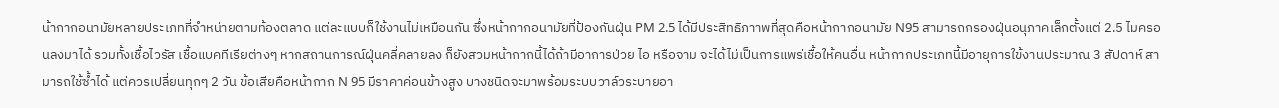น้ากากอนามัยหลายประเภทที่จำหน่ายตามท้องตลาด แต่ละแบบก็ใช้งานไม่เหมือนกัน ซึ่งหน้ากากอนามัยที่ป้องกันฝุ่น PM 2.5 ได้มีประสิทธิภาาพที่สุดคือหน้ากากอนามัย N95 สามารถกรองฝุ่นอนุภาคเล็กตั้งแต่ 2.5 ไมครอนลงมาได้ รวมทั้งเชื้อไวรัส เชื้อแบคทีเรียต่างๆ หากสถานการณ์ฝุ่นคลี่คลายลง ก็ยังสวมหน้ากากนี้ได้ถ้ามีอาการป่วย ไอ หรือจาม จะได้ไม่เป็นการแพร่เชื้อให้คนอื่น หน้ากากประเภทนี้มีอายุการใข้งานประมาณ 3 สัปดาห์ สามารถใช้ซ้ำได้ แต่ควรเปลี่ยนทุกๆ 2 วัน ข้อเสียคือหน้ากาก N 95 มีราคาค่อนข้างสูง บางชนิดจะมาพร้อมระบบวาล์วระบายอา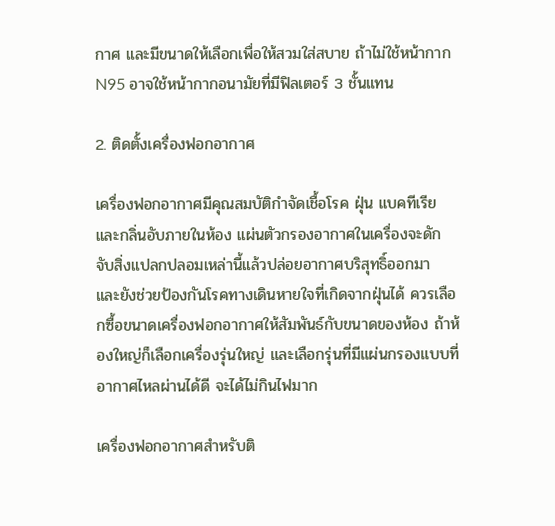กาศ และมีขนาดให้เลือกเพื่อให้สวมใส่สบาย ถ้าไม่ใช้หน้ากาก N95 อาจใช้หน้ากากอนามัยที่มีฟิลเตอร์ 3 ชั้นแทน

2. ติดตั้งเครื่องฟอกอากาศ

เครื่องฟอกอากาศมีคุณสมบัติกำจัดเชื้อโรค ฝุ่น แบคทีเรีย และกลิ่นอับภายในห้อง แผ่นตัวกรองอากาศในเครื่องจะดักจับสิ่งแปลกปลอมเหล่านี้แล้วปล่อยอากาศบริสุทธิ์ออกมา และยังช่วยป้องกันโรคทางเดินหายใจที่เกิดจากฝุ่นได้ ควรเลือกซื้อขนาดเครื่องฟอกอากาศให้สัมพันธ์กับขนาดของห้อง ถ้าห้องใหญ่ก็เลือกเครื่องรุ่นใหญ่ และเลือกรุ่นที่มีแผ่นกรองแบบที่อากาศไหลผ่านได้ดี จะได้ไม่กินไฟมาก

เครื่องฟอกอากาศสำหรับติ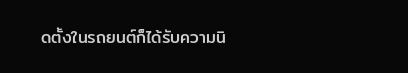ดตั้งในรถยนต์ก็ได้รับความนิ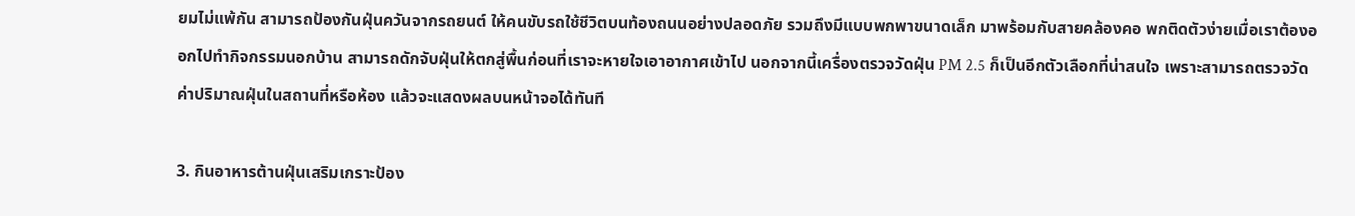ยมไม่แพ้กัน สามารถป้องกันฝุ่นควันจากรถยนต์ ให้คนขับรถใช้ชีวิตบนท้องถนนอย่างปลอดภัย รวมถึงมีแบบพกพาขนาดเล็ก มาพร้อมกับสายคล้องคอ พกติดตัวง่ายเมื่อเราต้องออกไปทำกิจกรรมนอกบ้าน สามารถดักจับฝุ่นให้ตกสู่พื้นก่อนที่เราจะหายใจเอาอากาศเข้าไป นอกจากนี้เครื่องตรวจวัดฝุ่น PM 2.5 ก็เป็นอีกตัวเลือกที่น่าสนใจ เพราะสามารถตรวจวัดค่าปริมาณฝุ่นในสถานที่หรือห้อง แล้วจะแสดงผลบนหน้าจอได้ทันที

3. กินอาหารต้านฝุ่นเสริมเกราะป้อง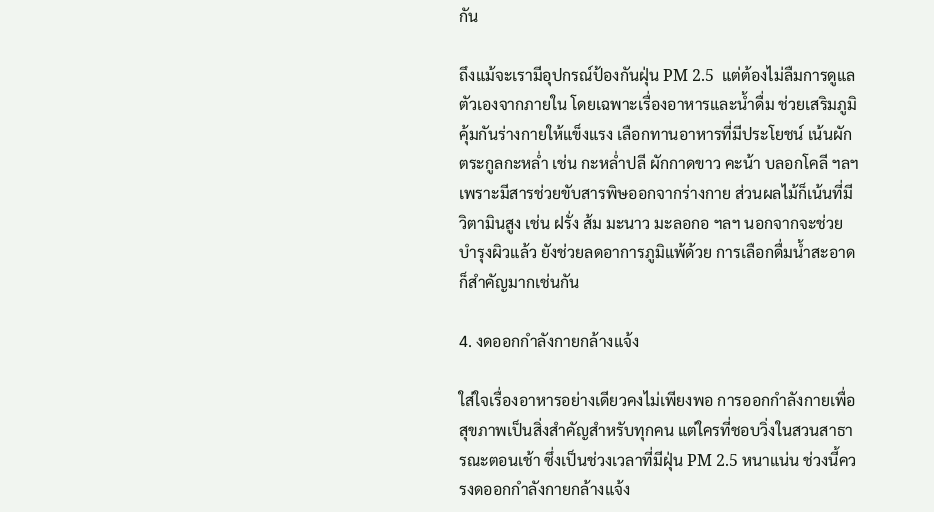กัน

ถึงแม้จะเรามีอุปกรณ์ป้องกันฝุ่น PM 2.5  แต่ต้องไม่ลืมการดูแลตัวเองจากภายใน โดยเฉพาะเรื่องอาหารและน้ำดื่ม ช่วยเสริมภูมิคุ้มกันร่างกายให้แข็งแรง เลือกทานอาหารที่มีประโยชน์ เน้นผักตระกูลกะหล่ำ เช่น กะหล่ำปลี ผักกาดขาว คะน้า บลอกโคลี ฯลฯ เพราะมีสารช่วยขับสารพิษออกจากร่างกาย ส่วนผลไม้ก็เน้นที่มีวิตามินสูง เช่น ฝรั่ง ส้ม มะนาว มะลอกอ ฯลฯ นอกจากจะช่วยบำรุงผิวแล้ว ยังช่วยลดอาการภูมิแพ้ด้วย การเลือกดื่มน้ำสะอาดก็สำคัญมากเช่นกัน

4. งดออกกำลังกายกล้างแจ้ง

ใส่ใจเรื่องอาหารอย่างเดียวคงไม่เพียงพอ การออกกำลังกายเพื่อสุขภาพเป็นสิ่งสำคัญสำหรับทุกคน แต่ใครที่ชอบวิ่งในสวนสาธารณะตอนเช้า ซึ่งเป็นช่วงเวลาที่มีฝุ่น PM 2.5 หนาแน่น ช่วงนี้ควรงดออกกำลังกายกล้างแจ้ง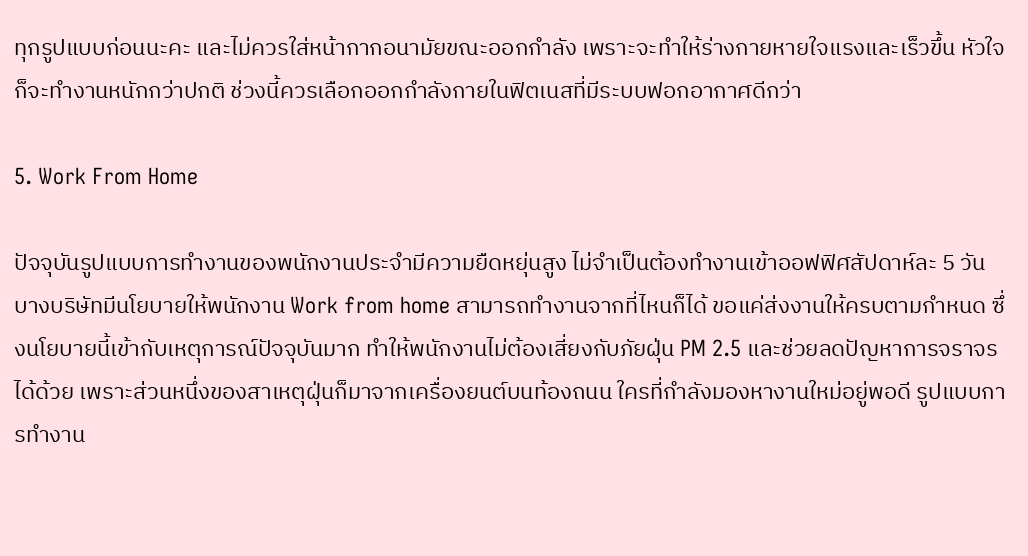ทุกรูปแบบก่อนนะคะ และไม่ควรใส่หน้ากากอนามัยขณะออกกำลัง เพราะจะทำให้ร่างกายหายใจแรงและเร็วขึ้น หัวใจก็จะทำงานหนักกว่าปกติ ช่วงนี้ควรเลือกออกกำลังกายในฟิตเนสที่มีระบบฟอกอากาศดีกว่า

5. Work From Home

ปัจจุบันรูปแบบการทำงานของพนักงานประจำมีความยืดหยุ่นสูง ไม่จำเป็นต้องทำงานเข้าออฟฟิศสัปดาห์ละ 5 วัน บางบริษัทมีนโยบายให้พนักงาน Work from home สามารถทำงานจากที่ไหนก็ได้ ขอแค่ส่งงานให้ครบตามกำหนด ซึ่งนโยบายนี้เข้ากับเหตุการณ์ปัจจุบันมาก ทำให้พนักงานไม่ต้องเสี่ยงกับภัยฝุ่น PM 2.5 และช่วยลดปัญหาการจราจรได้ด้วย เพราะส่วนหนึ่งของสาเหตุฝุ่นก็มาจากเครื่องยนต์บนท้องถนน ใครที่กำลังมองหางานใหม่อยู่พอดี รูปแบบการทำงาน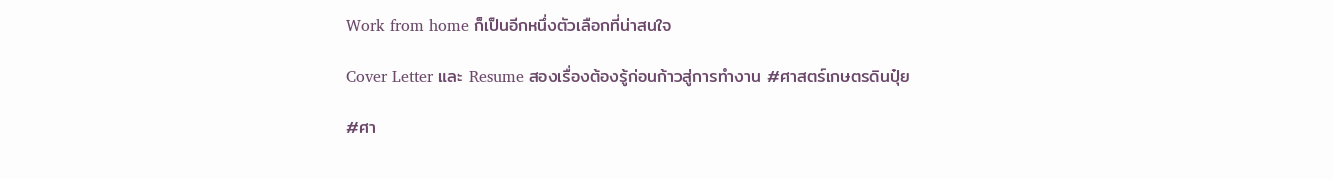Work from home ก็เป็นอีกหนึ่งตัวเลือกที่น่าสนใจ

Cover Letter และ Resume สองเรื่องต้องรู้ก่อนก้าวสู่การทำงาน #ศาสตร์เกษตรดินปุ๋ย

#ศา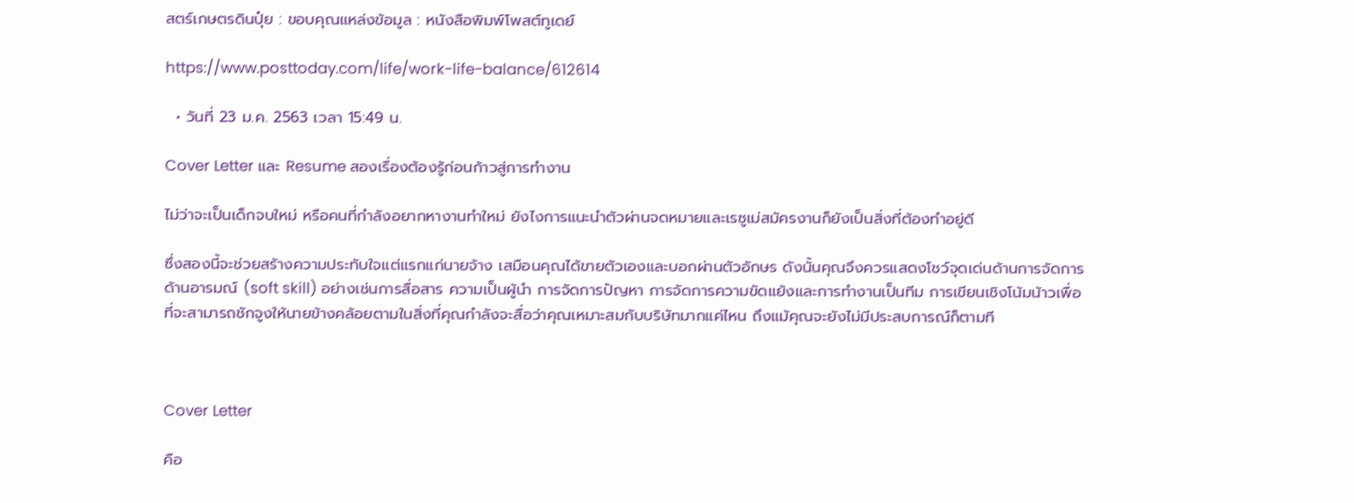สตร์เกษตรดินปุ๋ย : ขอบคุณแหล่งข้อมูล : หนังสือพิมพ์โพสต์ทูเดย์

https://www.posttoday.com/life/work-life-balance/612614

  • วันที่ 23 ม.ค. 2563 เวลา 15:49 น.

Cover Letter และ Resume สองเรื่องต้องรู้ก่อนก้าวสู่การทำงาน

ไม่ว่าจะเป็นเด็กจบใหม่ หรือคนที่กำลังอยากหางานทำใหม่ ยังไงการแนะนำตัวผ่านจดหมายและเรซูเม่สมัครงานก็ยังเป็นสิ่งที่ต้องทำอยู่ดี

ซึ่งสองนี้จะช่วยสร้างความประทับใจแต่แรกแก่นายจ้าง เสมือนคุณได้ขายตัวเองและบอกผ่านตัวอักษร ดังนั้นคุณจึงควรแสดงโชว์จุดเด่นด้านการจัดการด้านอารมณ์ (soft skill) อย่างเช่นการสื่อสาร ความเป็นผู้นำ การจัดการปัญหา การจัดการความขัดแย้งและการทำงานเป็นทีม การเขียนเชิงโน้มน้าวเพื่อที่จะสามารถชักจูงให้นายข้างคล้อยตามในสิ่งที่คุณกำลังจะสื่อว่าคุณเหมาะสมกับบริษัทมากแค่ไหน ถึงแม้คุณจะยังไม่มีประสบการณ์ก็ตามที



Cover Letter

คือ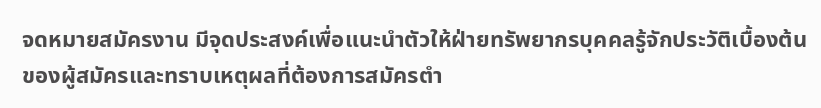จดหมายสมัครงาน มีจุดประสงค์เพื่อแนะนำตัวให้ฝ่ายทรัพยากรบุคคลรู้จักประวัติเบื้องต้นของผู้สมัครและทราบเหตุผลที่ต้องการสมัครตำ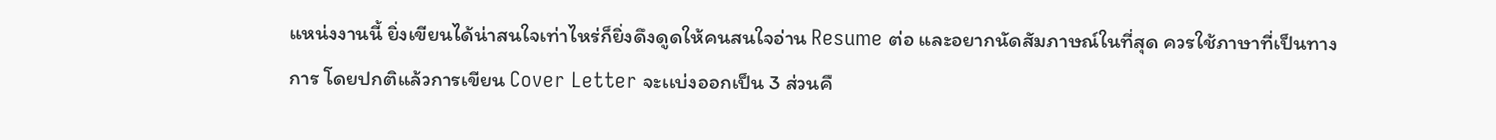แหน่งงานนี้ ยิ่งเขียนได้น่าสนใจเท่าไหร่ก็ยิ่งดึงดูดให้คนสนใจอ่าน Resume ต่อ และอยากนัดสัมภาษณ์ในที่สุด ควรใช้ภาษาที่เป็นทางการ โดยปกติแล้วการเขียน Cover Letter จะเเบ่งออกเป็น 3 ส่วนคื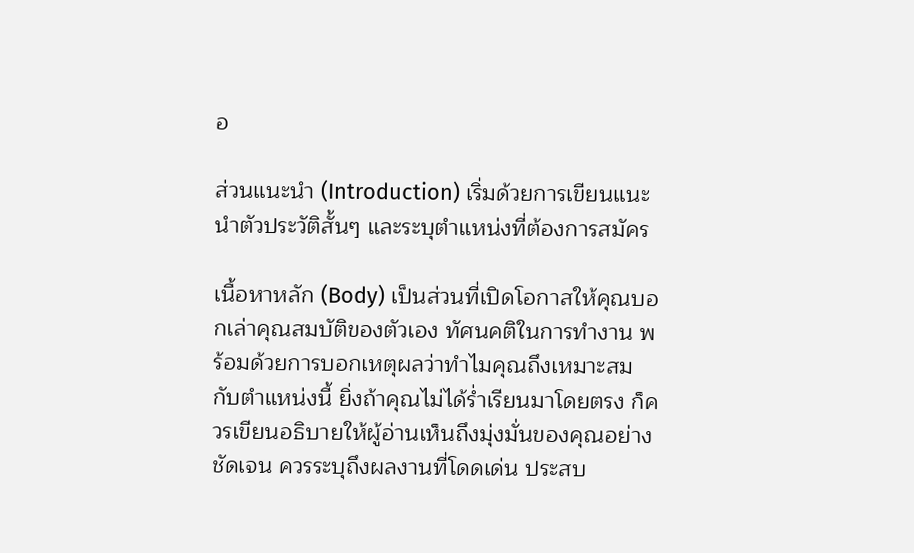อ

ส่วนแนะนำ (Introduction) เริ่มด้วยการเขียนแนะนำตัวประวัติสั้นๆ และระบุตำแหน่งที่ต้องการสมัคร

เนื้อหาหลัก (Body) เป็นส่วนที่เปิดโอกาสให้คุณบอกเล่าคุณสมบัติของตัวเอง ทัศนคติในการทำงาน พร้อมด้วยการบอกเหตุผลว่าทำไมคุณถึงเหมาะสมกับตำแหน่งนี้ ยิ่งถ้าคุณไม่ได้ร่ำเรียนมาโดยตรง ก็ควรเขียนอธิบายให้ผู้อ่านเห็นถึงมุ่งมั่นของคุณอย่างชัดเจน ควรระบุถึงผลงานที่โดดเด่น ประสบ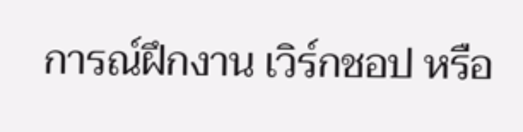การณ์ฝึกงาน เวิร์กชอป หรือ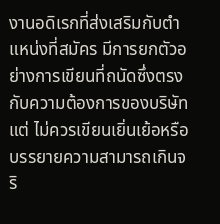งานอดิเรกที่ส่งเสริมกับตำแหน่งที่สมัคร มีการยกตัวอย่างการเขียนที่ถนัดซึ่งตรงกับความต้องการของบริษัท แต่ ไม่ควรเขียนเยิ่นเย้อหรือบรรยายความสามารถเกินจริ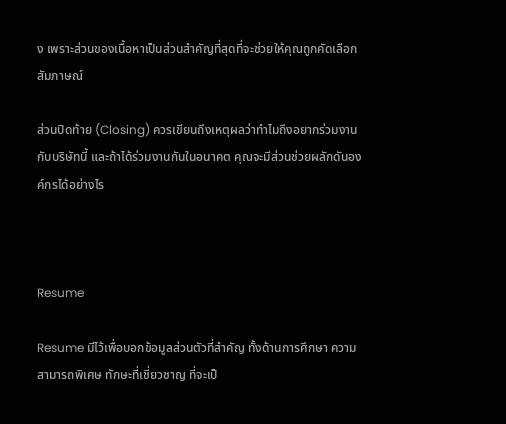ง เพราะส่วนของเนื้อหาเป็นส่วนสำคัญที่สุดที่จะช่วยให้คุณถูกคัดเลือกสัมภาษณ์

ส่วนปิดท้าย (Closing) ควรเขียนถึงเหตุผลว่าทำไมถึงอยากร่วมงานกับบริษัทนี้ และถ้าได้ร่วมงานกันในอนาคต คุณจะมีส่วนช่วยผลักดันองค์กรได้อย่างไร



Resume

Resume มีไว้เพื่อบอกข้อมูลส่วนตัวที่สำคัญ ทั้งด้านการศึกษา ความสามารถพิเศษ ทักษะที่เชี่ยวชาญ ที่จะเป็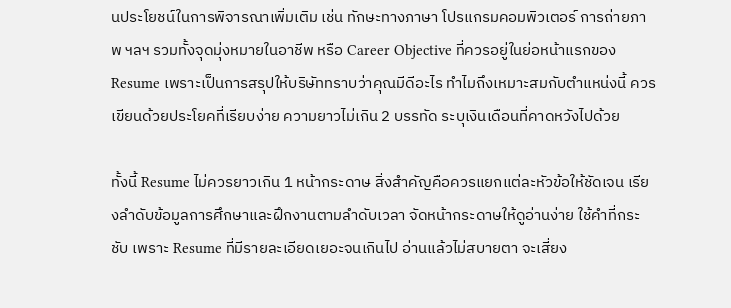นประโยชน์ในการพิจารณาเพิ่มเติม เช่น ทักษะทางภาษา โปรแกรมคอมพิวเตอร์ การถ่ายภาพ ฯลฯ รวมทั้งจุดมุ่งหมายในอาชีพ หรือ Career Objective ที่ควรอยู่ในย่อหน้าแรกของ Resume เพราะเป็นการสรุปให้บริษัททราบว่าคุณมีดีอะไร ทำไมถึงเหมาะสมกับตำแหน่งนี้ ควรเขียนด้วยประโยคที่เรียบง่าย ความยาวไม่เกิน 2 บรรทัด ระบุเงินเดือนที่คาดหวังไปด้วย

ทั้งนี้ Resume ไม่ควรยาวเกิน 1 หน้ากระดาษ สิ่งสำคัญคือควรแยกแต่ละหัวข้อให้ชัดเจน เรียงลำดับข้อมูลการศึกษาและฝึกงานตามลำดับเวลา จัดหน้ากระดาษให้ดูอ่านง่าย ใช้คำที่กระชับ เพราะ Resume ที่มีรายละเอียดเยอะจนเกินไป อ่านแล้วไม่สบายตา จะเสี่ยง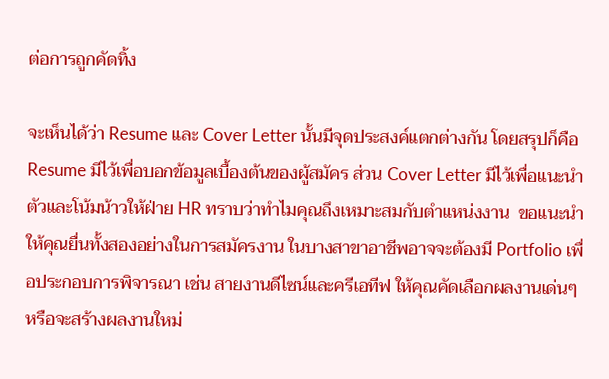ต่อการถูกคัดทิ้ง

จะเห็นได้ว่า Resume และ Cover Letter นั้นมีจุดประสงค์แตกต่างกัน โดยสรุปก็คือ Resume มีไว้เพื่อบอกข้อมูลเบื้องต้นของผู้สมัคร ส่วน Cover Letter มีไว้เพื่อแนะนำตัวและโน้มน้าวให้ฝ่าย HR ทราบว่าทำไมคุณถึงเหมาะสมกับตำแหน่งงาน  ขอแนะนำให้คุณยื่นทั้งสองอย่างในการสมัครงาน ในบางสาขาอาชีพอาจจะต้องมี Portfolio เพื่อประกอบการพิจารณา เช่น สายงานดีไซน์และครีเอทีฟ ให้คุณคัดเลือกผลงานเด่นๆ หรือจะสร้างผลงานใหม่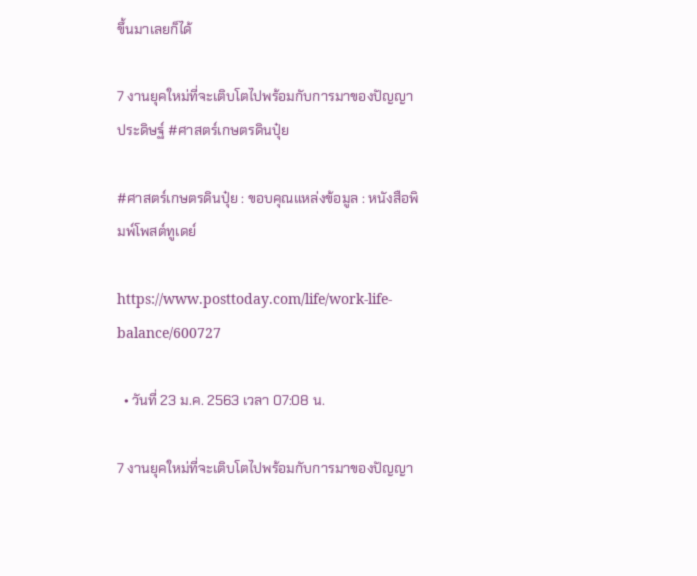ขึ้นมาเลยก็ได้

7 งานยุคใหม่ที่จะเติบโตไปพร้อมกับการมาของปัญญาประดิษฐ์ #ศาสตร์เกษตรดินปุ๋ย

#ศาสตร์เกษตรดินปุ๋ย : ขอบคุณแหล่งข้อมูล : หนังสือพิมพ์โพสต์ทูเดย์

https://www.posttoday.com/life/work-life-balance/600727

  • วันที่ 23 ม.ค. 2563 เวลา 07:08 น.

7 งานยุคใหม่ที่จะเติบโตไปพร้อมกับการมาของปัญญา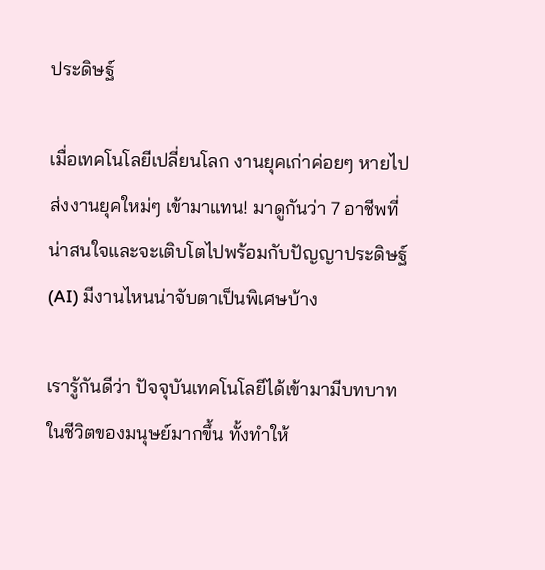ประดิษฐ์

เมื่อเทคโนโลยีเปลี่ยนโลก งานยุคเก่าค่อยๆ หายไป ส่งงานยุคใหม่ๆ เข้ามาแทน! มาดูกันว่า 7 อาชีพที่น่าสนใจและจะเติบโตไปพร้อมกับปัญญาประดิษฐ์ (AI) มีงานไหนน่าจับตาเป็นพิเศษบ้าง

เรารู้กันดีว่า ปัจจุบันเทคโนโลยีได้เข้ามามีบทบาทในชีวิตของมนุษย์มากขึ้น ทั้งทำให้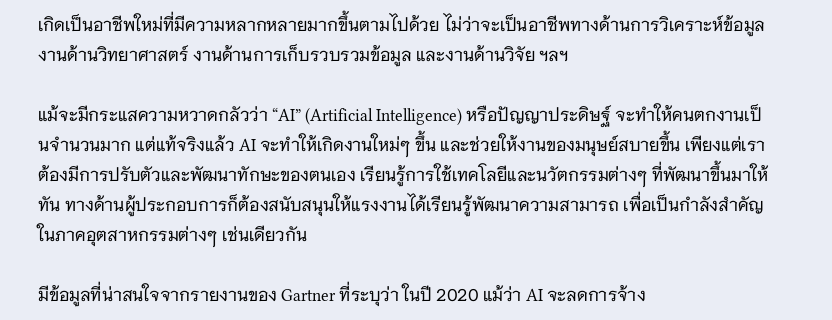เกิดเป็นอาชีพใหม่ที่มีความหลากหลายมากขึ้นตามไปด้วย ไม่ว่าจะเป็นอาชีพทางด้านการวิเคราะห์ข้อมูล งานด้านวิทยาศาสตร์ งานด้านการเก็บรวบรวมข้อมูล และงานด้านวิจัย ฯลฯ

แม้จะมีกระแสความหวาดกลัวว่า “AI” (Artificial Intelligence) หรือปัญญาประดิษฐ์ จะทำให้คนตกงานเป็นจำนวนมาก แต่แท้จริงแล้ว AI จะทำให้เกิดงานใหม่ๆ ขึ้น และช่วยให้งานของมนุษย์สบายขึ้น เพียงแต่เราต้องมีการปรับตัวและพัฒนาทักษะของตนเอง เรียนรู้การใช้เทคโลยีและนวัตกรรมต่างๆ ที่พัฒนาขึ้นมาให้ทัน ทางด้านผู้ประกอบการก็ต้องสนับสนุนให้แรงงานได้เรียนรู้พัฒนาความสามารถ เพื่อเป็นกำลังสำคัญในภาคอุตสาหกรรมต่างๆ เช่นเดียวกัน

มีข้อมูลที่น่าสนใจจากรายงานของ Gartner ที่ระบุว่า ในปี 2020 แม้ว่า AI จะลดการจ้าง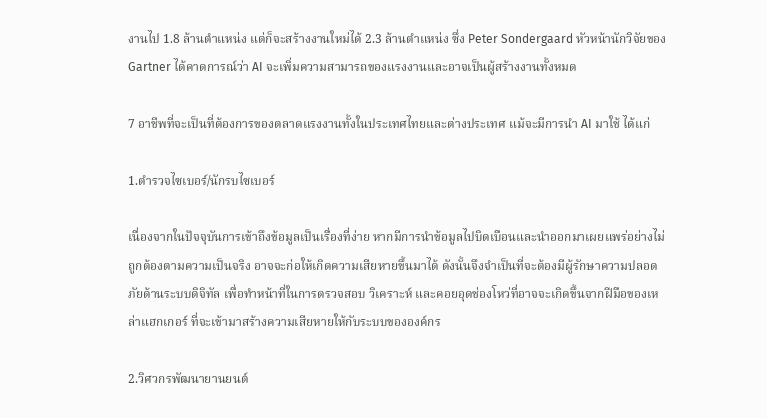งานไป 1.8 ล้านตำแหน่ง แต่ก็จะสร้างงานใหม่ได้ 2.3 ล้านตำแหน่ง ซึ่ง Peter Sondergaard หัวหน้านักวิจัยของ Gartner ได้คาดการณ์ว่า AI จะเพิ่มความสามารถของแรงงานและอาจเป็นผู้สร้างงานทั้งหมด

7 อาชีพที่จะเป็นที่ต้องการของตลาดแรงงานทั้งในประเทศไทยและต่างประเทศ แม้จะมีการนำ AI มาใช้ ได้แก่

1.ตำรวจไซเบอร์/นักรบไซเบอร์

เนื่องจากในปัจจุบันการเข้าถึงข้อมูลเป็นเรื่องที่ง่าย หากมีการนำข้อมูลไปบิดเบือนและนำออกมาเผยแพร่อย่างไม่ถูกต้องตามความเป็นจริง อาจจะก่อให้เกิดความเสียหายขึ้นมาได้ ดังนั้นจึงจำเป็นที่จะต้องมีผู้รักษาความปลอดภัยด้านระบบดิจิทัล เพื่อทำหน้าที่ในการตรวจสอบ วิเคราะห์ และคอยอุดช่องโหว่ที่อาจจะเกิดขึ้นจากฝีมือของเหล่าแฮกเกอร์ ที่จะเข้ามาสร้างความเสียหายให้กับระบบขององค์กร

2.วิศวกรพัฒนายานยนต์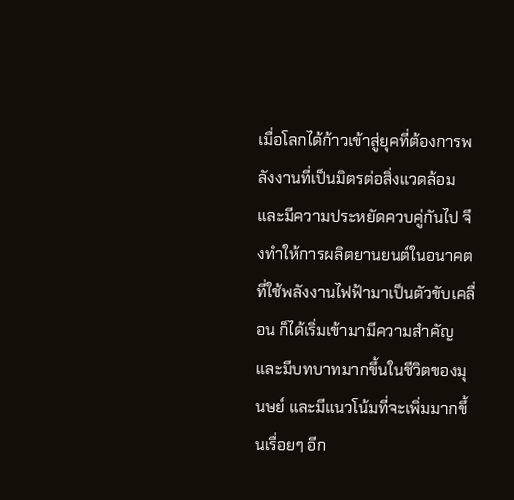เมื่อโลกได้ก้าวเข้าสู่ยุคที่ต้องการพลังงานที่เป็นมิตรต่อสิ่งแวดล้อมและมีความประหยัดควบคู่กันไป จึงทำให้การผลิตยานยนต์ในอนาคตที่ใช้พลังงานไฟฟ้ามาเป็นตัวขับเคลื่อน ก็ได้เริ่มเข้ามามีความสำคัญและมีบทบาทมากขึ้นในชีวิตของมุนษย์ และมีแนวโน้มที่จะเพิ่มมากขึ้นเรื่อยๆ อีก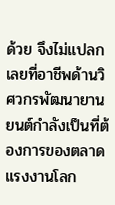ด้วย จึงไม่แปลกเลยที่อาชีพด้านวิศวกรพัฒนายานยนต์กำลังเป็นที่ต้องการของตลาดแรงงานโลก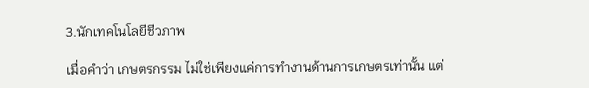3.นักเทคโนโลยีชีวภาพ

เมื่อคำว่า เกษตรกรรม ไม่ใช่เพียงแค่การทำงานด้านการเกษตรเท่านั้น แต่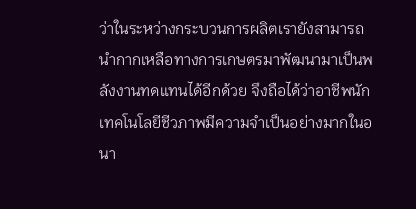ว่าในระหว่างกระบวนการผลิตเรายังสามารถนำกากเหลือทางการเกษตรมาพัฒนามาเป็นพลังงานทดแทนได้อีกด้วย จึงถือได้ว่าอาชีพนักเทคโนโลยีชีวภาพมีความจำเป็นอย่างมากในอนา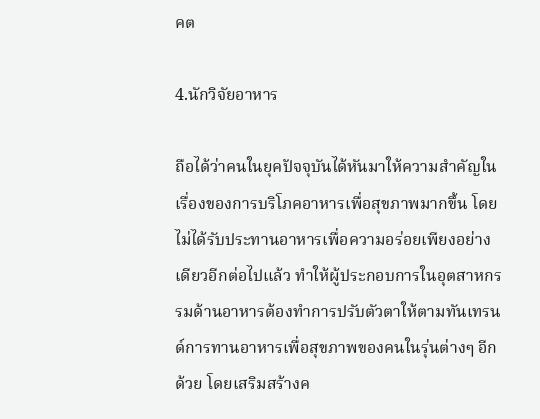คต

4.นักวิจัยอาหาร

ถือได้ว่าคนในยุคปัจจุบันได้หันมาให้ความสำคัญในเรื่องของการบริโภคอาหารเพื่อสุขภาพมากขึ้น โดยไม่ได้รับประทานอาหารเพื่อความอร่อยเพียงอย่างเดียวอีกต่อไปแล้ว ทำให้ผู้ประกอบการในอุตสาหกรรมด้านอาหารต้องทำการปรับตัวตาให้ตามทันเทรนด์การทานอาหารเพื่อสุขภาพของคนในรุ่นต่างๆ อีกด้วย โดยเสริมสร้างค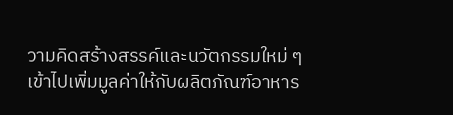วามคิดสร้างสรรค์และนวัตกรรมใหม่ ๆ เข้าไปเพิ่มมูลค่าให้กับผลิตภัณฑ์อาหาร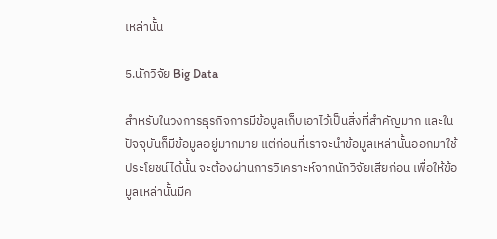เหล่านั้น

5.นักวิจัย Big Data

สำหรับในวงการธุรกิจการมีข้อมูลเก็บเอาไว้เป็นสิ่งที่สำคัญมาก และในปัจจุบันก็มีข้อมูลอยู่มากมาย แต่ก่อนที่เราจะนำข้อมูลเหล่านั้นออกมาใช้ประโยชน์ได้นั้น จะต้องผ่านการวิเคราะห์จากนักวิจัยเสียก่อน เพื่อให้ข้อมูลเหล่านั้นมีค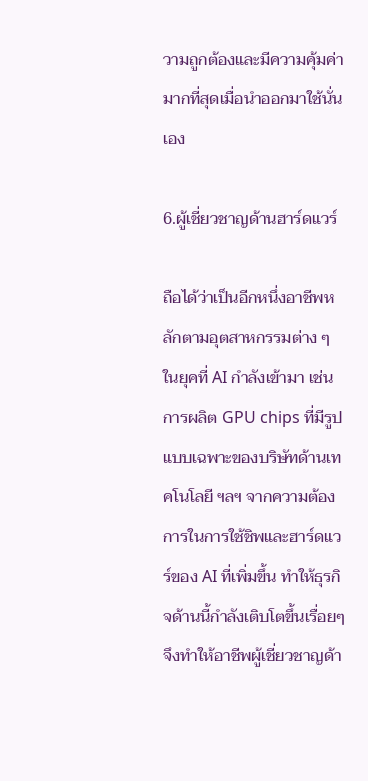วามถูกต้องและมีความคุ้มค่ามากที่สุดเมื่อนำออกมาใช้นั่นเอง

6.ผู้เชี่ยวชาญด้านฮาร์ดแวร์

ถือได้ว่าเป็นอีกหนึ่งอาชีพหลักตามอุตสาหกรรมต่าง ๆ ในยุคที่ AI กำลังเข้ามา เช่น การผลิต GPU chips ที่มีรูปแบบเฉพาะของบริษัทด้านเทคโนโลยี ฯลฯ จากความต้องการในการใช้ชิพและฮาร์ดแวร์ของ AI ที่เพิ่มขึ้น ทำให้ธุรกิจด้านนี้กำลังเติบโตขึ้นเรื่อยๆ จึงทำให้อาชีพผู้เชี่ยวชาญด้า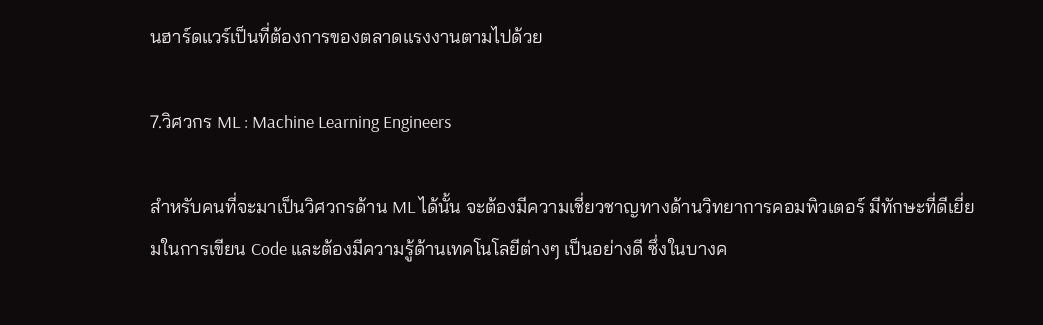นฮาร์ดแวร์เป็นที่ต้องการของตลาดแรงงานตามไปด้วย

7.วิศวกร ML : Machine Learning Engineers

สำหรับคนที่จะมาเป็นวิศวกรด้าน ML ได้นั้น จะต้องมีความเชี่ยวชาญทางด้านวิทยาการคอมพิวเตอร์ มีทักษะที่ดีเยี่ยมในการเขียน Code และต้องมีความรู้ด้านเทคโนโลยีต่างๆ เป็นอย่างดี ซึ่งในบางค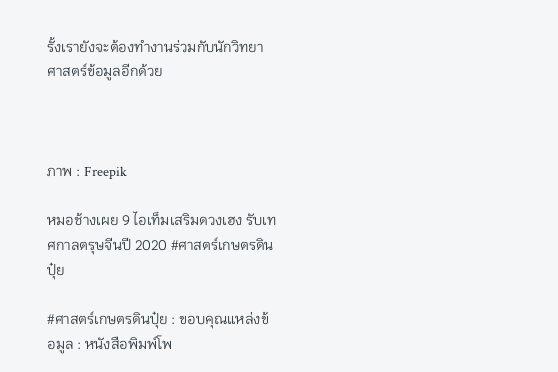รั้งเรายังจะต้องทำงานร่วมกับนักวิทยาศาสตร์ข้อมูลอีกด้วย



ภาพ : Freepik

หมอช้างเผย 9 ไอเท็มเสริมดวงเฮง รับเทศกาลตรุษจีนปี 2020 #ศาสตร์เกษตรดินปุ๋ย

#ศาสตร์เกษตรดินปุ๋ย : ขอบคุณแหล่งข้อมูล : หนังสือพิมพ์โพ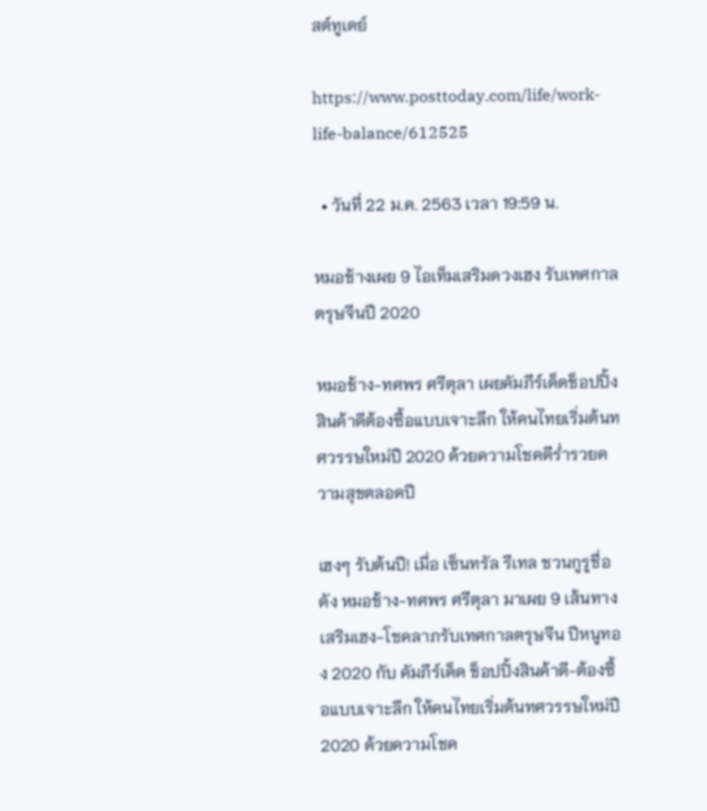สต์ทูเดย์

https://www.posttoday.com/life/work-life-balance/612525

  • วันที่ 22 ม.ค. 2563 เวลา 19:59 น.

หมอช้างเผย 9 ไอเท็มเสริมดวงเฮง รับเทศกาลตรุษจีนปี 2020

หมอช้าง-ทศพร ศรีตุลา เผยคัมภีร์เด็ดช็อปปิ้งสินค้าดีต้องซื้อแบบเจาะลึก ให้คนไทยเริ่มต้นทศวรรษใหม่ปี 2020 ด้วยความโชคดีร่ำรวยความสุขตลอดปี

เฮงๆ รับต้นปี! เมื่อ เซ็นทรัล รีเทล ชวนกูรูชื่อดัง หมอช้าง-ทศพร ศรีตุลา มาเผย 9 เส้นทางเสริมเฮง-โชคลาภรับเทศกาลตรุษจีน ปีหนูทอง 2020 กับ คัมภีร์เด็ด ช็อปปิ้งสินค้าดี-ต้องซื้อแบบเจาะลึก ให้คนไทยเริ่มต้นทศวรรษใหม่ปี 2020 ด้วยความโชค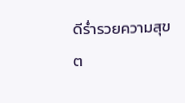ดีร่ำรวยความสุขต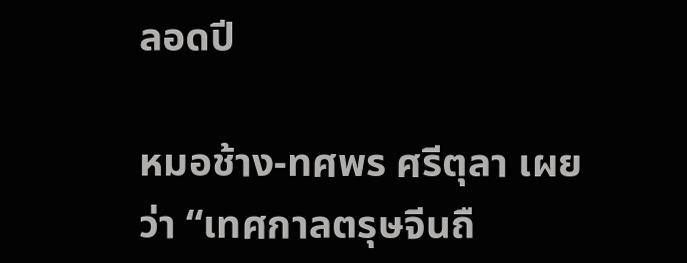ลอดปี

หมอช้าง-ทศพร ศรีตุลา เผยว่า “เทศกาลตรุษจีนถื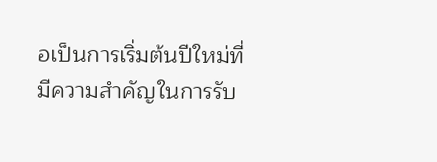อเป็นการเริ่มต้นปีใหม่ที่มีความสำคัญในการรับ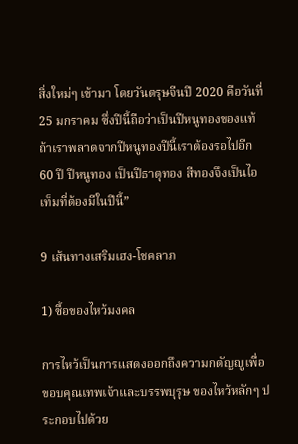สิ่งใหม่ๆ เข้ามา โดยวันตรุษจีนปี 2020 คือวันที่ 25 มกราคม ซึ่งปีนี้ถือว่าเป็นปีหนูทองของแท้ ถ้าเราพลาดจากปีหนูทองปีนี้เราต้องรอไปอีก 60 ปี ปีหนูทอง เป็นปีธาตุทอง สีทองจึงเป็นไอเท็มที่ต้องมีในปีนี้”

9 เส้นทางเสริมเฮง-โชคลาภ

1) ซื้อของไหว้มงคล

การไหว้เป็นการแสดงออกถึงความกตัญญูเพื่อขอบคุณเทพเจ้าและบรรพบุรุษ ของไหว้หลักๆ ประกอบไปด้วย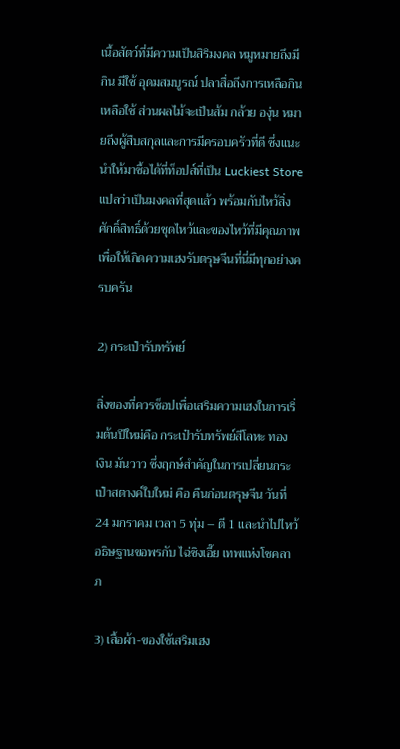เนื้อสัตว์ที่มีความเป็นสิริมงคล หมูหมายถึงมีกิน มีใช้ อุดมสมบูรณ์ ปลาสื่อถึงการเหลือกินเหลือใช้ ส่วนผลไม้จะเป็นส้ม กล้วย องุ่น หมายถึงผู้สืบสกุลและการมีครอบครัวที่ดี ซึ่งแนะนำให้มาซื้อได้ที่ท็อปส์ที่เป็น Luckiest Store แปลว่าเป็นมงคลที่สุดแล้ว พร้อมกับไหว้สิ่งศักดิ์สิทธิ์ด้วยชุดไหว้และของไหว้ที่มีคุณภาพ เพื่อให้เกิดความเฮงรับตรุษจีนที่นี่มีทุกอย่างครบครัน

2) กระเป๋ารับทรัพย์

สิ่งของที่ควรช็อปเพื่อเสริมความเฮงในการเริ่มต้นปีใหม่คือ กระเป๋ารับทรัพย์สีโลหะ ทอง เงิน มันวาว ซึ่งฤกษ์สำคัญในการเปลี่ยนกระเป๋าสตางค์ใบใหม่ คือ คืนก่อนตรุษจีน วันที่ 24 มกราคม เวลา 5 ทุ่ม – ตี 1 และนำไปไหว้อธิษฐานขอพรกับ ไฉ่ซิงเอี๊ย เทพแห่งโชคลาภ

3) เสื้อผ้า-ของใช้เสริมเฮง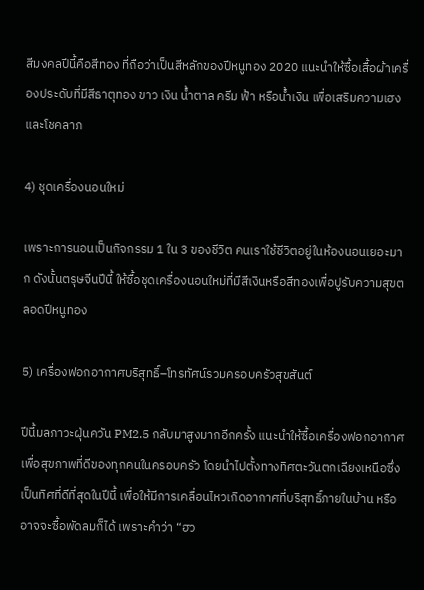สีมงคลปีนี้คือสีทอง ที่ถือว่าเป็นสีหลักของปีหนูทอง 2020 แนะนำให้ซื้อเสื้อผ้าเครื่องประดับที่มีสีธาตุทอง ขาว เงิน น้ำตาล ครีม ฟ้า หรือน้ำเงิน เพื่อเสริมความเฮงและโชคลาภ

4) ชุดเครื่องนอนใหม่

เพราะการนอนเป็นกิจกรรม 1 ใน 3 ของชีวิต คนเราใช้ชีวิตอยู่ในห้องนอนเยอะมาก ดังนั้นตรุษจีนปีนี้ ให้ซื้อชุดเครื่องนอนใหม่ที่มีสีเงินหรือสีทองเพื่อปูรับความสุขตลอดปีหนูทอง

5) เครื่องฟอกอากาศบริสุทธิ์–โทรทัศน์รวมครอบครัวสุขสันต์

ปีนี้มลภาวะฝุ่นควัน PM2.5 กลับมาสูงมากอีกครั้ง แนะนำให้ซื้อเครื่องฟอกอากาศเพื่อสุขภาพที่ดีของทุกคนในครอบครัว โดยนำไปตั้งทางทิศตะวันตกเฉียงเหนือซึ่งเป็นทิศที่ดีที่สุดในปีนี้ เพื่อให้มีการเคลื่อนไหวเกิดอากาศที่บริสุทธิ์ภายในบ้าน หรืออาจจะซื้อพัดลมก็ได้ เพราะคำว่า “ฮว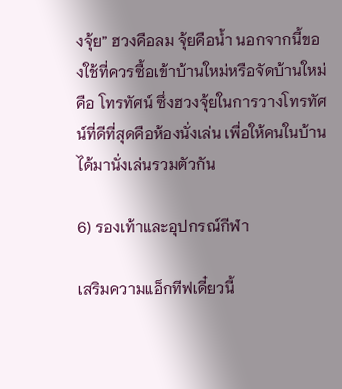งจุ้ย” ฮวงคือลม จุ้ยคือน้ำ นอกจากนี้ของใช้ที่ควรซื้อเข้าบ้านใหม่หรือจัดบ้านใหม่ คือ โทรทัศน์ ซึ่งฮวงจุ้ยในการวางโทรทัศน์ที่ดีที่สุดคือห้องนั่งเล่น เพื่อให้คนในบ้านได้มานั่งเล่นรวมตัวกัน

6) รองเท้าและอุปกรณ์กีฬา

เสริมความแอ็กทีฟเดี๋ยวนี้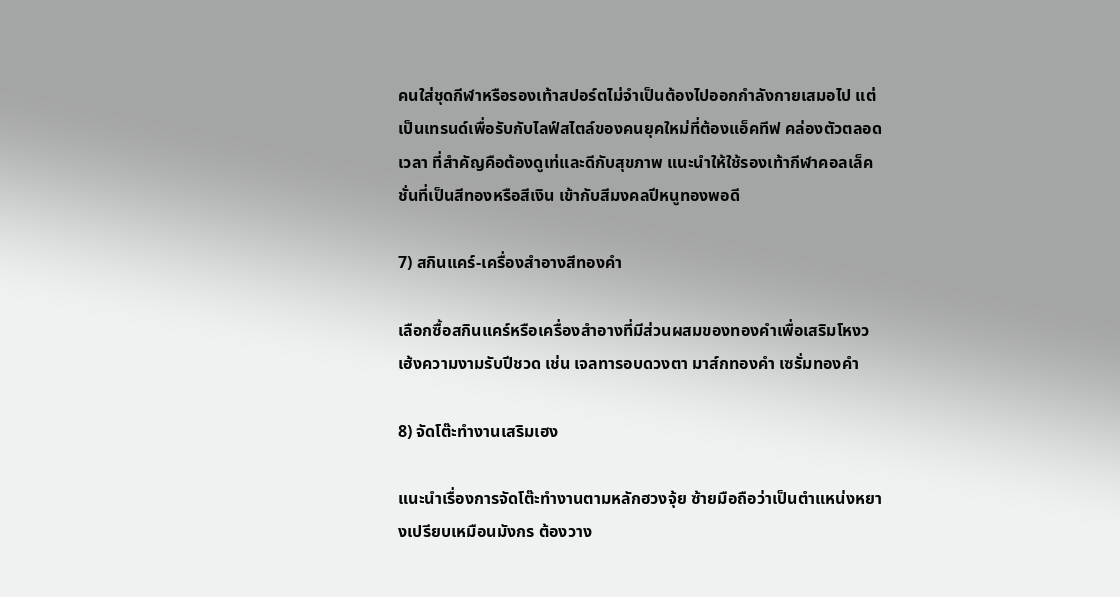คนใส่ชุดกีฬาหรือรองเท้าสปอร์ตไม่จำเป็นต้องไปออกกำลังกายเสมอไป แต่เป็นเทรนด์เพื่อรับกับไลฟ์สไตล์ของคนยุคใหม่ที่ต้องแอ็คทีฟ คล่องตัวตลอดเวลา ที่สำคัญคือต้องดูเท่และดีกับสุขภาพ แนะนำให้ใช้รองเท้ากีฬาคอลเล็คชั่นที่เป็นสีทองหรือสีเงิน เข้ากับสีมงคลปีหนูทองพอดี

7) สกินแคร์-เครื่องสำอางสีทองคำ

เลือกซื้อสกินแคร์หรือเครื่องสำอางที่มีส่วนผสมของทองคำเพื่อเสริมโหงวเฮ้งความงามรับปีชวด เช่น เจลทารอบดวงตา มาส์กทองคำ เซรั่มทองคำ

8) จัดโต๊ะทำงานเสริมเฮง

แนะนำเรื่องการจัดโต๊ะทำงานตามหลักฮวงจุ้ย ซ้ายมือถือว่าเป็นตำแหน่งหยางเปรียบเหมือนมังกร ต้องวาง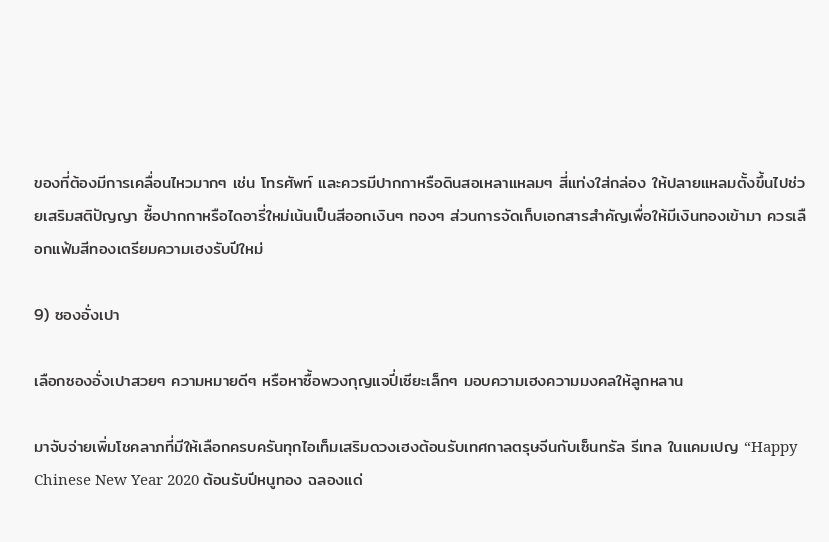ของที่ต้องมีการเคลื่อนไหวมากๆ เช่น โทรศัพท์ และควรมีปากกาหรือดินสอเหลาแหลมๆ สี่แท่งใส่กล่อง ให้ปลายแหลมตั้งขึ้นไปช่วยเสริมสติปัญญา ซื้อปากกาหรือไดอารี่ใหม่เน้นเป็นสีออกเงินๆ ทองๆ ส่วนการจัดเก็บเอกสารสำคัญเพื่อให้มีเงินทองเข้ามา ควรเลือกแฟ้มสีทองเตรียมความเฮงรับปีใหม่

9) ซองอั่งเปา

เลือกซองอั่งเปาสวยๆ ความหมายดีๆ หรือหาซื้อพวงกุญแจปี่เซียะเล็กๆ มอบความเฮงความมงคลให้ลูกหลาน

มาจับจ่ายเพิ่มโชคลาภที่มีให้เลือกครบครันทุกไอเท็มเสริมดวงเฮงต้อนรับเทศกาลตรุษจีนกับเซ็นทรัล รีเทล ในแคมเปญ “Happy Chinese New Year 2020 ต้อนรับปีหนูทอง ฉลองแด่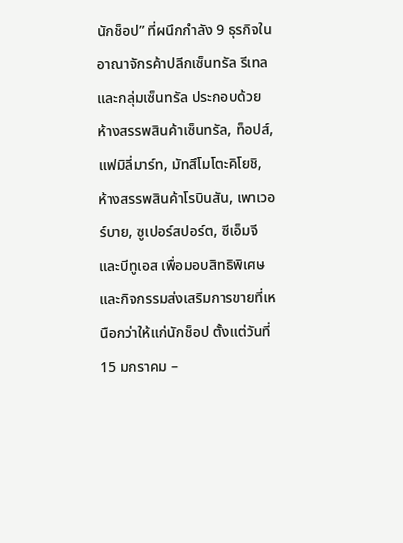นักช็อป” ที่ผนึกกำลัง 9 ธุรกิจในอาณาจักรค้าปลีกเซ็นทรัล รีเทล และกลุ่มเซ็นทรัล ประกอบด้วย ห้างสรรพสินค้าเซ็นทรัล, ท็อปส์, แฟมิลี่มาร์ท, มัทสึโมโตะคิโยชิ, ห้างสรรพสินค้าโรบินสัน, เพาเวอร์บาย, ซูเปอร์สปอร์ต, ซีเอ็มจี และบีทูเอส เพื่อมอบสิทธิพิเศษและกิจกรรมส่งเสริมการขายที่เหนือกว่าให้แก่นักช็อป ตั้งแต่วันที่ 15 มกราคม –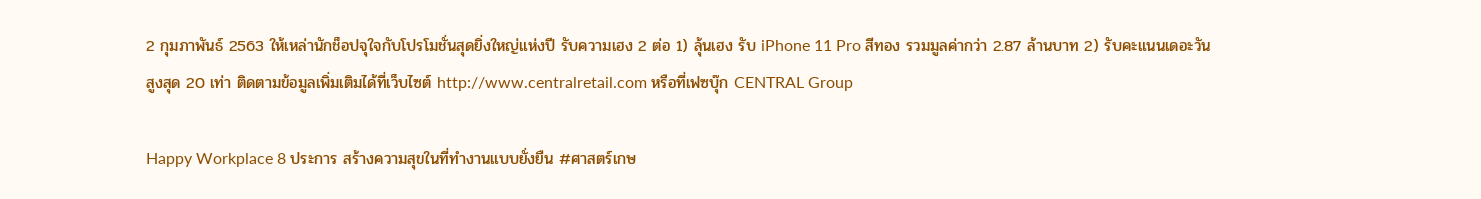2 กุมภาพันธ์ 2563 ให้เหล่านักช็อปจุใจกับโปรโมชั่นสุดยิ่งใหญ่แห่งปี รับความเฮง 2 ต่อ 1) ลุ้นเฮง รับ iPhone 11 Pro สีทอง รวมมูลค่ากว่า 2.87 ล้านบาท 2) รับคะแนนเดอะวัน สูงสุด 20 เท่า ติดตามข้อมูลเพิ่มเติมได้ที่เว็บไซต์ http://www.centralretail.com หรือที่เฟซบุ๊ก CENTRAL Group

Happy Workplace 8 ประการ สร้างความสุขในที่ทำงานแบบยั่งยืน #ศาสตร์เกษ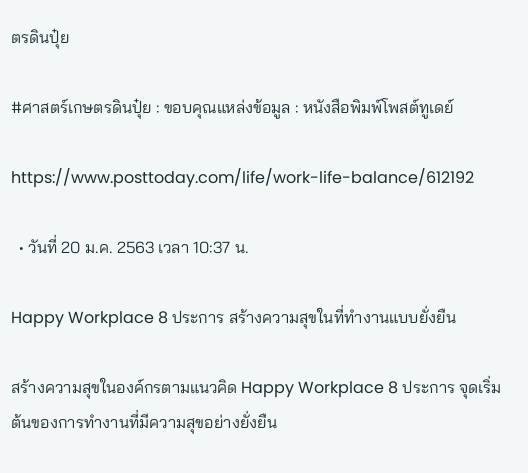ตรดินปุ๋ย

#ศาสตร์เกษตรดินปุ๋ย : ขอบคุณแหล่งข้อมูล : หนังสือพิมพ์โพสต์ทูเดย์

https://www.posttoday.com/life/work-life-balance/612192

  • วันที่ 20 ม.ค. 2563 เวลา 10:37 น.

Happy Workplace 8 ประการ สร้างความสุขในที่ทำงานแบบยั่งยืน

สร้างความสุขในองค์กรตามแนวคิด Happy Workplace 8 ประการ จุดเริ่มต้นของการทำงานที่มีความสุขอย่างยั่งยืน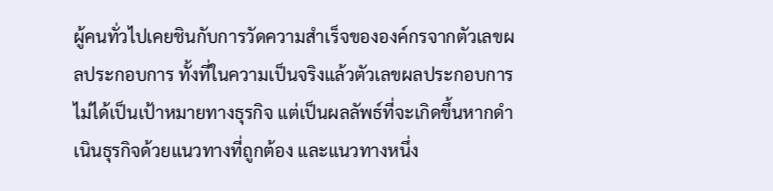ผู้คนทั่วไปเคยชินกับการวัดความสำเร็จขององค์กรจากตัวเลขผลประกอบการ ทั้งที่ในความเป็นจริงแล้วตัวเลขผลประกอบการไม่ได้เป็นเป้าหมายทางธุรกิจ แต่เป็นผลลัพธ์ที่จะเกิดขึ้นหากดำเนินธุรกิจด้วยแนวทางที่ถูกต้อง และแนวทางหนึ่ง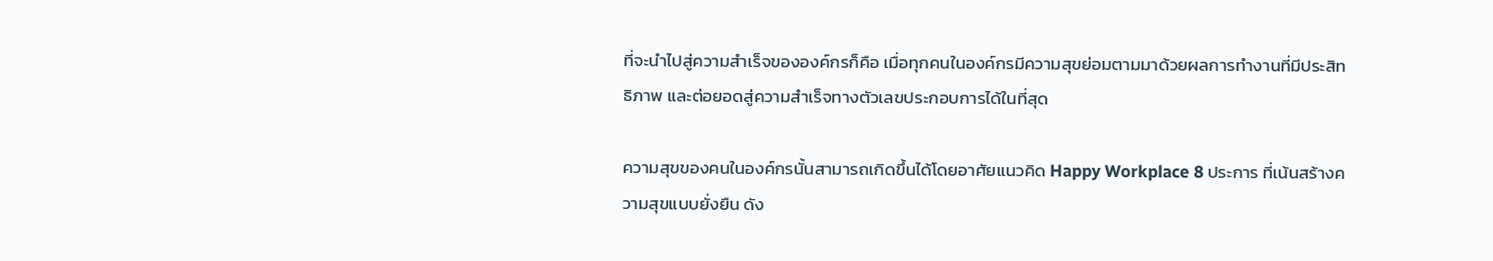ที่จะนำไปสู่ความสำเร็จขององค์กรก็คือ เมื่อทุกคนในองค์กรมีความสุขย่อมตามมาด้วยผลการทำงานที่มีประสิทธิภาพ และต่อยอดสู่ความสำเร็จทางตัวเลขประกอบการได้ในที่สุด

ความสุขของคนในองค์กรนั้นสามารถเกิดขึ้นได้โดยอาศัยแนวคิด Happy Workplace 8 ประการ ที่เน้นสร้างความสุขแบบยั่งยืน ดัง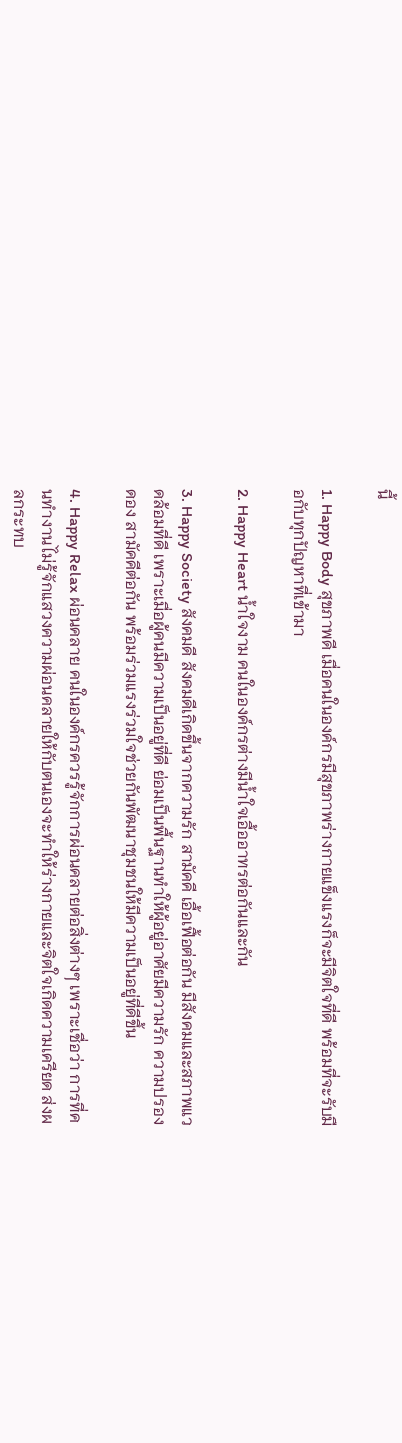นี้

1. Happy Body สุขภาพดี เมื่อคนในองค์กรมีสุขภาพร่างกายแข็งแรงก็จะมีจิตใจที่ดี พร้อมที่จะรับมือกับทุกปัญหาที่เข้ามา

2. Happy Heart น้ำใจงาม คนในองค์กรต่างมีน้ำใจเอื้ออาทรต่อกันและกัน

3. Happy Society สังคมดี สังคมดีเกิดขึ้นจากความรัก สามัคคี เอื้อเฟื้อต่อกัน มีสังคมและสภาพแวดล้อมที่ดี เพราะเมื่อผู้คนมีความเป็นอยู่ที่ดี ย่อมเป็นพื้นฐานทำให้ผู้อยู่อาศัยมีความรัก ความปรองดอง สามัคคีต่อกัน พร้อมร่วมแรงร่วมใจช่วยกันพัฒนาชุมชนให้มีความเป็นอยู่ที่ดีขึ้น

4. Happy Relax ผ่อนคลาย คนในองค์กรควรรู้จักการผ่อนคลายต่อสิ่งต่างๆ เพราะเชื่อว่า การที่คนทำงานไม่รู้จักแสวงความผ่อนคลายให้กับตนเองจะทำให้ร่างกายและจิตใจเกิดความเครียด ส่งผลกระทบ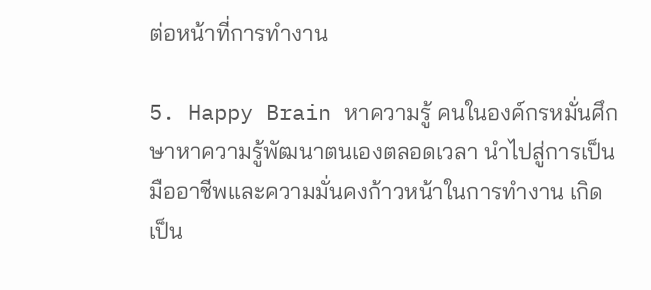ต่อหน้าที่การทำงาน

5. Happy Brain หาความรู้ คนในองค์กรหมั่นศึกษาหาความรู้พัฒนาตนเองตลอดเวลา นำไปสู่การเป็นมืออาชีพและความมั่นคงก้าวหน้าในการทำงาน เกิดเป็น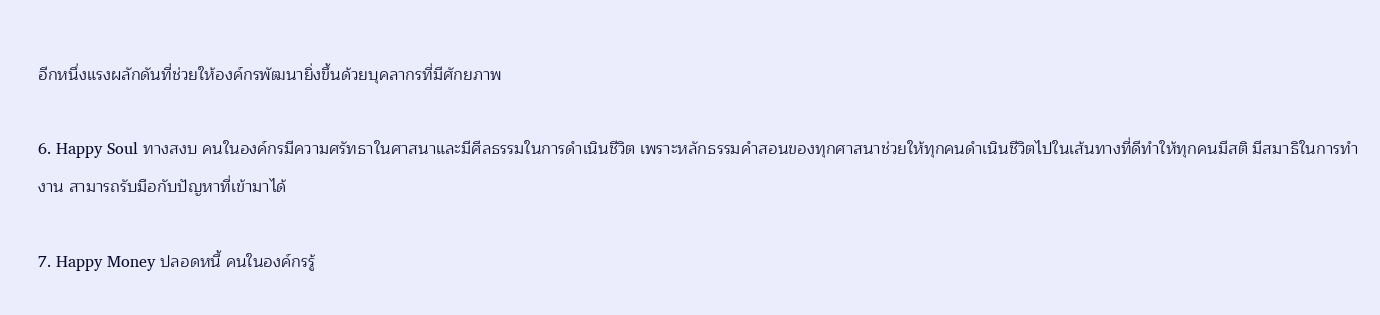อีกหนึ่งแรงผลักดันที่ช่วยให้องค์กรพัฒนายิ่งขึ้นด้วยบุคลากรที่มีศักยภาพ

6. Happy Soul ทางสงบ คนในองค์กรมีความศรัทธาในศาสนาและมีศีลธรรมในการดำเนินชีวิต เพราะหลักธรรมคำสอนของทุกศาสนาช่วยให้ทุกคนดำเนินชีวิตไปในเส้นทางที่ดีทำให้ทุกคนมีสติ มีสมาธิในการทำงาน สามารถรับมือกับปัญหาที่เข้ามาได้

7. Happy Money ปลอดหนี้ คนในองค์กรรู้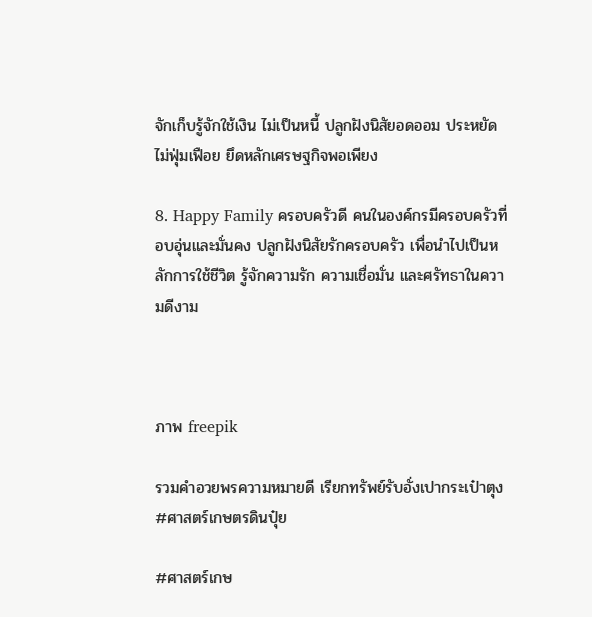จักเก็บรู้จักใช้เงิน ไม่เป็นหนี้ ปลูกฝังนิสัยอดออม ประหยัด ไม่ฟุ่มเฟือย ยึดหลักเศรษฐกิจพอเพียง

8. Happy Family ครอบครัวดี คนในองค์กรมีครอบครัวที่อบอุ่นและมั่นคง ปลูกฝังนิสัยรักครอบครัว เพื่อนำไปเป็นหลักการใช้ชีวิต รู้จักความรัก ความเชื่อมั่น และศรัทธาในความดีงาม



ภาพ freepik

รวมคำอวยพรความหมายดี เรียกทรัพย์รับอั่งเปากระเป๋าตุง #ศาสตร์เกษตรดินปุ๋ย

#ศาสตร์เกษ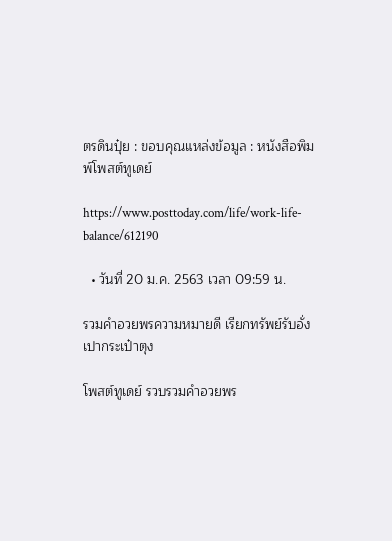ตรดินปุ๋ย : ขอบคุณแหล่งข้อมูล : หนังสือพิมพ์โพสต์ทูเดย์

https://www.posttoday.com/life/work-life-balance/612190

  • วันที่ 20 ม.ค. 2563 เวลา 09:59 น.

รวมคำอวยพรความหมายดี เรียกทรัพย์รับอั่งเปากระเป๋าตุง

โพสต์ทูเดย์ รวบรวมคำอวยพร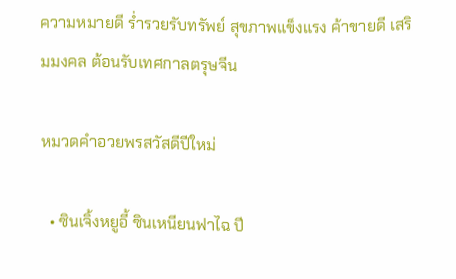ความหมายดี ร่ำรวยรับทรัพย์ สุขภาพแข็งแรง ค้าขายดี เสริมมงคล ต้อนรับเทศกาลตรุษจีน

หมวดคําอวยพรสวัสดีปีใหม่

  • ซินเจิ้งหยูอี้ ซินเหนียนฟาไฉ ปี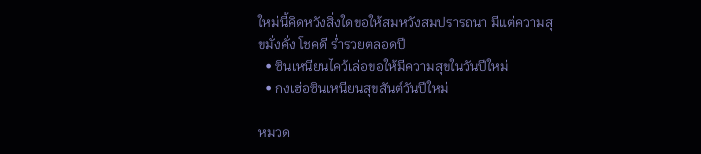ใหม่นี้คิดหวังสิ่งใดขอให้สมหวังสมปรารถนา มีแต่ความสุขมั่งคั่ง โชคดี ร่ำรวยตลอดปี
  • ซินเหนียนไคว้เล่อขอให้มีความสุขในวันปีใหม่
  • กงเฮ่อซินเหนียนสุขสันต์วันปีใหม่

หมวด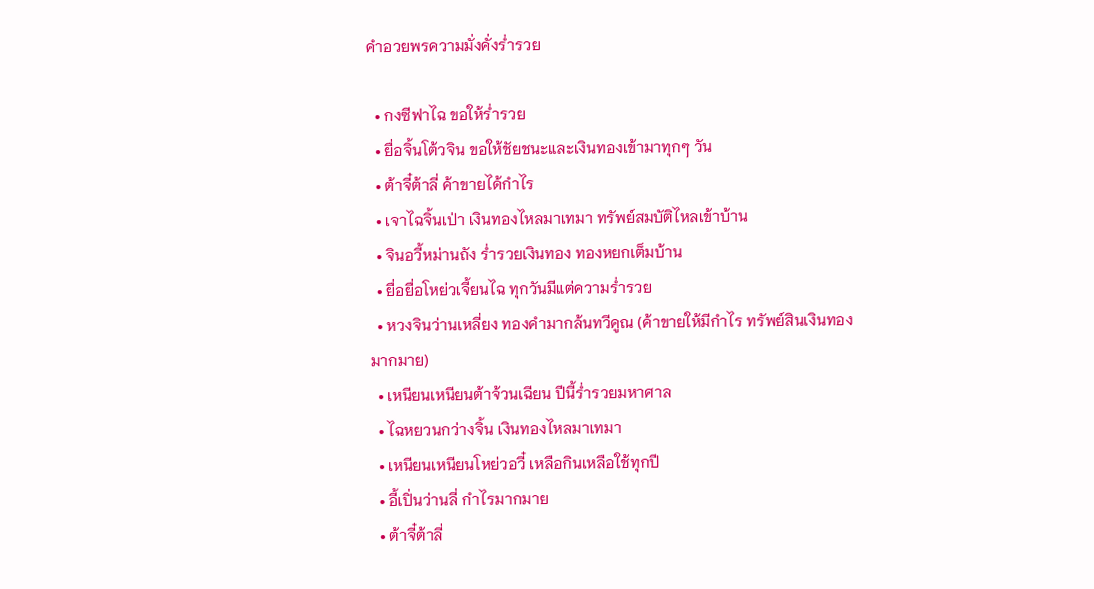คําอวยพรความมั่งคั่งร่ำรวย

  • กงซีฟาไฉ ขอให้ร่ำรวย
  • ยื่อจิ้นโต้วจิน ขอให้ชัยชนะและเงินทองเข้ามาทุกๆ วัน
  • ต้าจี๋ต้าลี่ ค้าขายได้กำไร
  • เจาไฉจิ้นเป่า เงินทองไหลมาเทมา ทรัพย์สมบัติไหลเข้าบ้าน
  • จินอวี้หม่านถัง ร่ำรวยเงินทอง ทองหยกเต็มบ้าน
  • ยื่อยื่อโหย่วเจี้ยนไฉ ทุกวันมีแต่ความร่ำรวย
  • หวงจินว่านเหลี่ยง ทองคำมากล้นทวีคูณ (ค้าขายให้มีกำไร ทรัพย์สินเงินทองมากมาย)
  • เหนียนเหนียนต้าจ้วนเฉียน ปีนี้ร่ำรวยมหาศาล
  • ไฉหยวนกว่างจิ้น เงินทองไหลมาเทมา
  • เหนียนเหนียนโหย่วอวี๋ เหลือกินเหลือใช้ทุกปี
  • อี้เปิ่นว่านลี่ กำไรมากมาย
  • ต้าจี๋ต้าลี่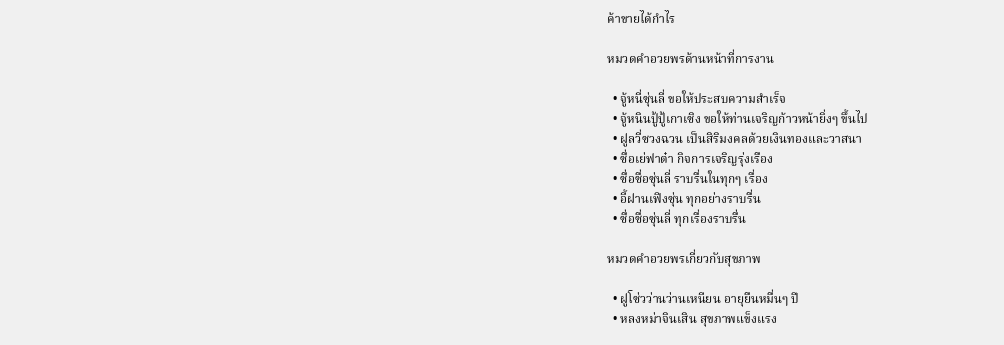ค้าขายได้กำไร

หมวดคำอวยพรด้านหน้าที่การงาน

  • จู้หนี่ซุ่นลี่ ขอให้ประสบความสำเร็จ
  • จู้หนินปู้ปู้เกาเซิง ขอให้ท่านเจริญก้าวหน้ายิ่งๆ ขึ้นไป
  • ฝูลวี่ซวงฉวน เป็นสิริมงคลด้วยเงินทองและวาสนา
  • ซื่อเย่ฟาต๋า กิจการเจริญรุ่งเรือง
  • ซื่อซื่อซุ่นลี่ ราบรื่นในทุกๆ เรื่อง
  • อี้ฝานเฟิงซุ่น ทุกอย่างราบรื่น
  • ซื่อซื่อซุ่นลี่ ทุกเรื่องราบรื่น

หมวดคําอวยพรเกี่ยวกับสุขภาพ

  • ฝูโซ่วว่านว่านเหนียน อายุยืนหมื่นๆ ปี
  • หลงหม่าจินเสิน สุขภาพแข็งแรง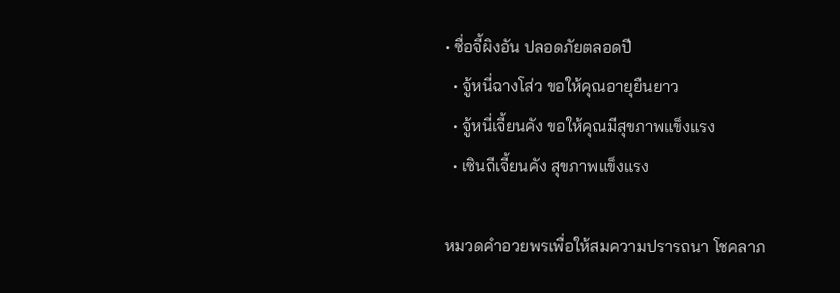• ซื่อจี้ผิงอัน ปลอดภัยตลอดปี
  • จู้หนี่ฉางโส่ว ขอให้คุณอายุยืนยาว
  • จู้หนี่เจี้ยนคัง ขอให้คุณมีสุขภาพแข็งแรง
  • เซินถีเจี้ยนคัง สุขภาพแข็งแรง

หมวดคําอวยพรเพื่อให้สมความปรารถนา โชคลาภ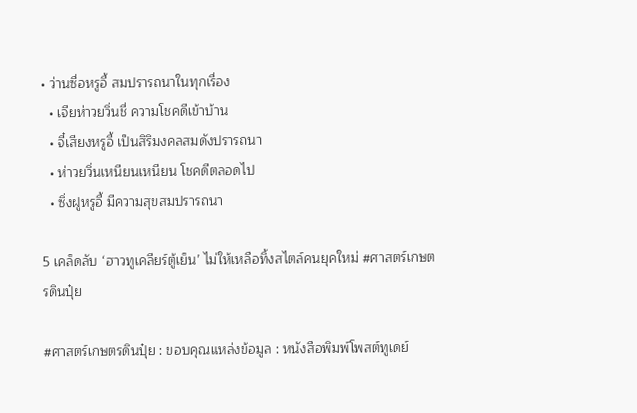• ว่านซื่อหรูอี้ สมปรารถนาในทุกเรื่อง
  • เจียห่าวยวิ่นชี่ ความโชคดีเข้าบ้าน
  • จี๋เสียงหรูอี้ เป็นสิริมงคลสมดังปรารถนา
  • ห่าวยวิ่นเหนียนเหนียน โชคดีตลอดไป
  • ซิ่งฝูหรูอี้ มีความสุขสมปรารถนา

5 เคล็ดลับ ‘ฮาวทูเคลียร์ตู้เย็น’ ไม่ให้เหลือทิ้งสไตล์คนยุคใหม่ #ศาสตร์เกษตรดินปุ๋ย

#ศาสตร์เกษตรดินปุ๋ย : ขอบคุณแหล่งข้อมูล : หนังสือพิมพ์โพสต์ทูเดย์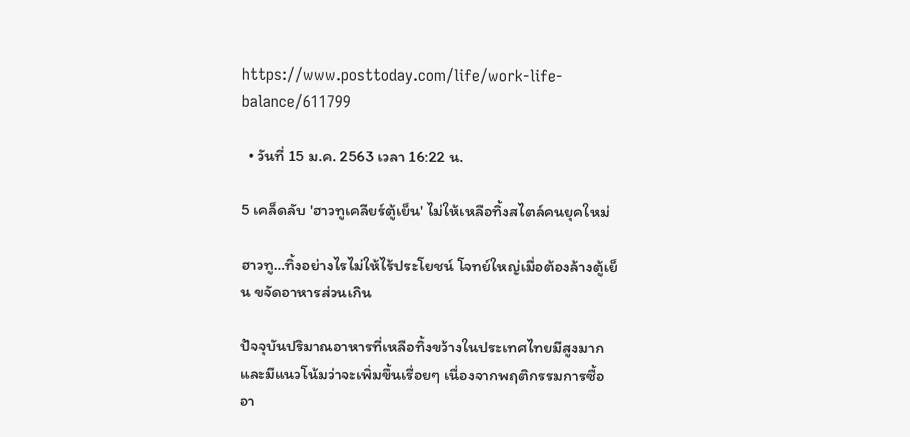https://www.posttoday.com/life/work-life-balance/611799

  • วันที่ 15 ม.ค. 2563 เวลา 16:22 น.

5 เคล็ดลับ 'ฮาวทูเคลียร์ตู้เย็น' ไม่ให้เหลือทิ้งสไตล์คนยุคใหม่

ฮาวทู…ทิ้งอย่างไรไม่ให้ไร้ประโยชน์ โจทย์ใหญ่เมื่อต้องล้างตู้เย็น ขจัดอาหารส่วนเกิน

ปัจจุบันปริมาณอาหารที่เหลือทิ้งขว้างในประเทศไทยมีสูงมากและมีแนวโน้มว่าจะเพิ่มขึ้นเรื่อยๆ เนื่องจากพฤติกรรมการซื้ออา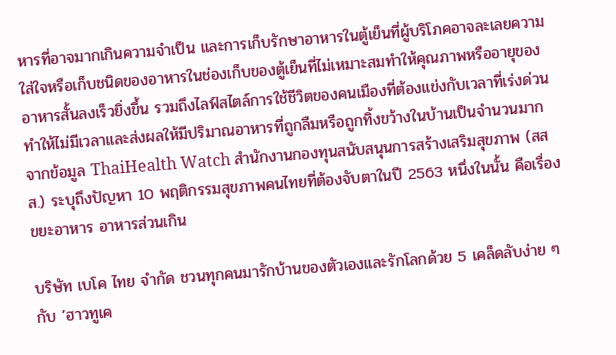หารที่อาจมากเกินความจำเป็น และการเก็บรักษาอาหารในตู้เย็นที่ผู้บริโภคอาจละเลยความใส่ใจหรือเก็บชนิดของอาหารในช่องเก็บของตู้เย็นที่ไม่เหมาะสมทำให้คุณภาพหรืออายุของอาหารสั้นลงเร็วยิ่งขึ้น รวมถึงไลฟ์สไตล์การใช้ชีวิตของคนเมืองที่ต้องแข่งกับเวลาที่เร่งด่วน ทำให้ไม่มีเวลาและส่งผลให้มีปริมาณอาหารที่ถูกลืมหรือถูกทิ้งขว้างในบ้านเป็นจำนวนมาก จากข้อมูล ThaiHealth Watch สำนักงานกองทุนสนับสนุนการสร้างเสริมสุขภาพ (สสส.) ระบุถึงปัญหา 10 พฤติกรรมสุขภาพคนไทยที่ต้องจับตาในปี 2563 หนึ่งในนั้น คือเรื่องขยะอาหาร อาหารส่วนเกิน

บริษัท เบโค ไทย จำกัด ชวนทุกคนมารักบ้านของตัวเองและรักโลกด้วย 5 เคล็ดลับง่าย ๆ กับ ’ฮาวทูเค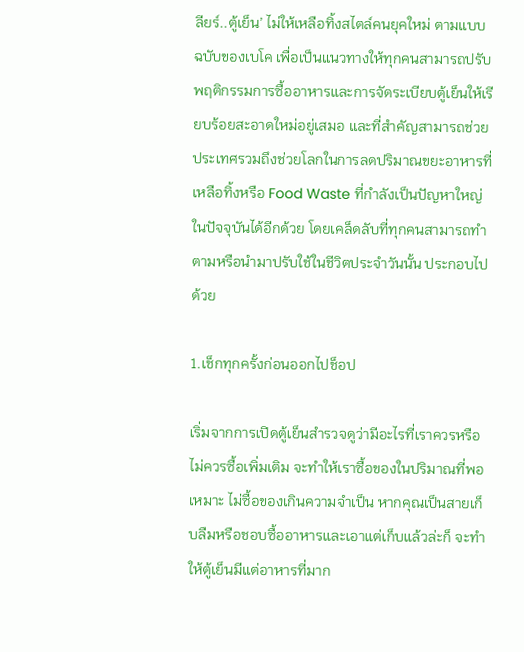ลียร์..ตู้เย็น’ ไม่ให้เหลือทิ้งสไตล์คนยุคใหม่ ตามแบบฉบับของเบโค เพื่อเป็นแนวทางให้ทุกคนสามารถปรับพฤติกรรมการซื้ออาหารและการจัดระเบียบตู้เย็นให้เรียบร้อยสะอาดใหม่อยู่เสมอ และที่สำคัญสามารถช่วยประเทศรวมถึงช่วยโลกในการลดปริมาณขยะอาหารที่เหลือทิ้งหรือ Food Waste ที่กำลังเป็นปัญหาใหญ่ในปัจจุบันได้อีกด้วย โดยเคล็ดลับที่ทุกคนสามารถทำตามหรือนำมาปรับใช้ในชีวิตประจำวันนั้น ประกอบไปด้วย

1.เช็กทุกครั้งก่อนออกไปช็อป

เริ่มจากการเปิดตู้เย็นสำรวจดูว่ามีอะไรที่เราควรหรือไม่ควรซื้อเพิ่มเติม จะทำให้เราซื้อของในปริมาณที่พอเหมาะ ไม่ซื้อของเกินความจำเป็น หากคุณเป็นสายเก็บลืมหรือชอบซื้ออาหารและเอาแต่เก็บแล้วล่ะก็ จะทำให้ตู้เย็นมีแต่อาหารที่มาก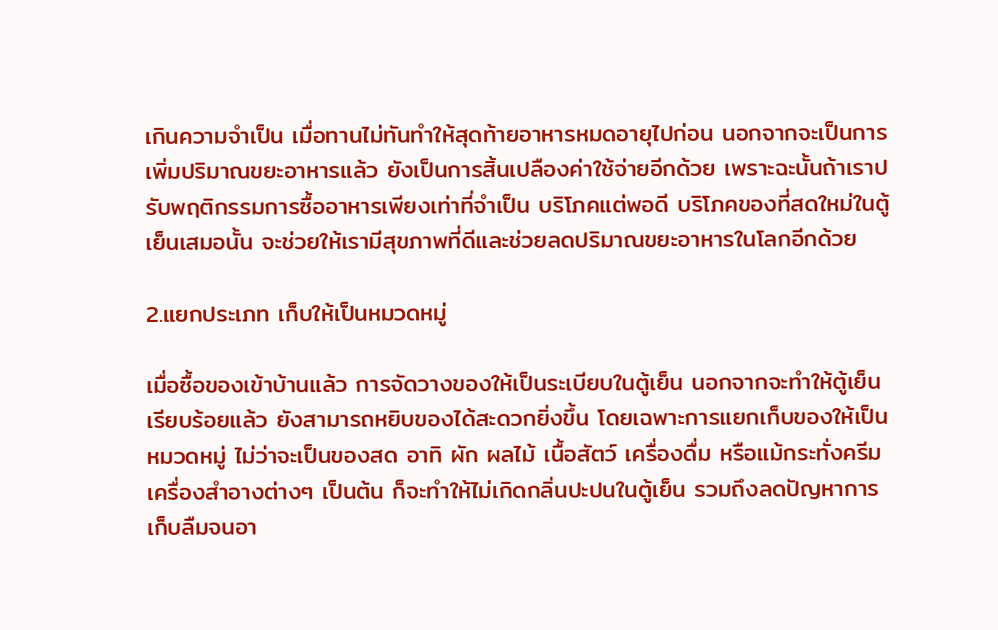เกินความจำเป็น เมื่อทานไม่ทันทำให้สุดท้ายอาหารหมดอายุไปก่อน นอกจากจะเป็นการเพิ่มปริมาณขยะอาหารแล้ว ยังเป็นการสิ้นเปลืองค่าใช้จ่ายอีกด้วย เพราะฉะนั้นถ้าเราปรับพฤติกรรมการซื้ออาหารเพียงเท่าที่จำเป็น บริโภคแต่พอดี บริโภคของที่สดใหม่ในตู้เย็นเสมอนั้น จะช่วยให้เรามีสุขภาพที่ดีและช่วยลดปริมาณขยะอาหารในโลกอีกด้วย

2.แยกประเภท เก็บให้เป็นหมวดหมู่

เมื่อซื้อของเข้าบ้านแล้ว การจัดวางของให้เป็นระเบียบในตู้เย็น นอกจากจะทำให้ตู้เย็นเรียบร้อยแล้ว ยังสามารถหยิบของได้สะดวกยิ่งขึ้น โดยเฉพาะการแยกเก็บของให้เป็นหมวดหมู่ ไม่ว่าจะเป็นของสด อาทิ ผัก ผลไม้ เนื้อสัตว์ เครื่องดื่ม หรือแม้กระทั่งครีม เครื่องสำอางต่างๆ เป็นต้น ก็จะทำให้ไม่เกิดกลิ่นปะปนในตู้เย็น รวมถึงลดปัญหาการเก็บลืมจนอา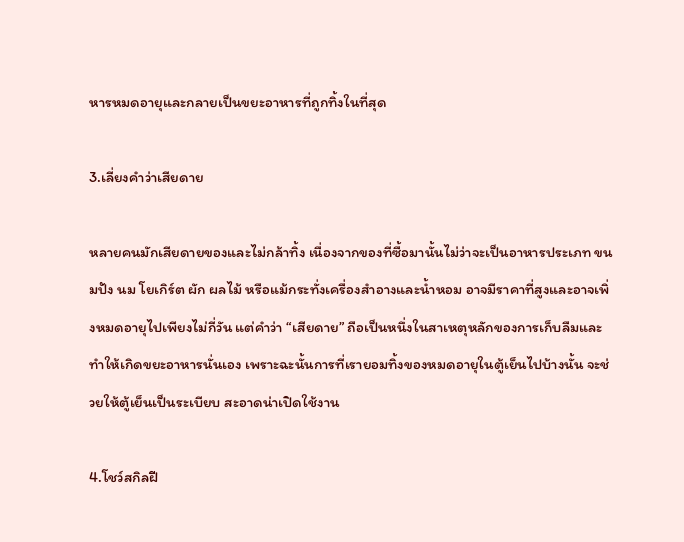หารหมดอายุและกลายเป็นขยะอาหารที่ถูกทิ้งในที่สุด

3.เลี่ยงคำว่าเสียดาย

หลายคนมักเสียดายของและไม่กล้าทิ้ง เนื่องจากของที่ซื้อมานั้นไม่ว่าจะเป็นอาหารประเภท ขนมปัง นม โยเกิร์ต ผัก ผลไม้ หรือแม้กระทั่งเครื่องสำอางและน้ำหอม อาจมีราคาที่สูงและอาจเพิ่งหมดอายุไปเพียงไม่กี่วัน แต่คำว่า “เสียดาย” ถือเป็นหนึ่งในสาเหตุหลักของการเก็บลืมและทำให้เกิดขยะอาหารนั่นเอง เพราะฉะนั้นการที่เรายอมทิ้งของหมดอายุในตู้เย็นไปบ้างนั้น จะช่วยให้ตู้เย็นเป็นระเบียบ สะอาดน่าเปิดใช้งาน

4.โชว์สกิลฝี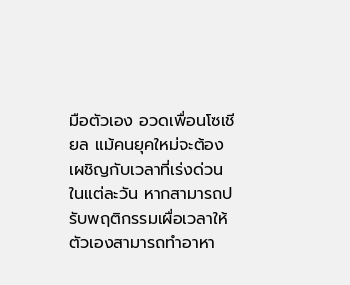มือตัวเอง อวดเพื่อนโซเชียล แม้คนยุคใหม่จะต้องเผชิญกับเวลาที่เร่งด่วนในแต่ละวัน หากสามารถปรับพฤติกรรมเผื่อเวลาให้ตัวเองสามารถทำอาหา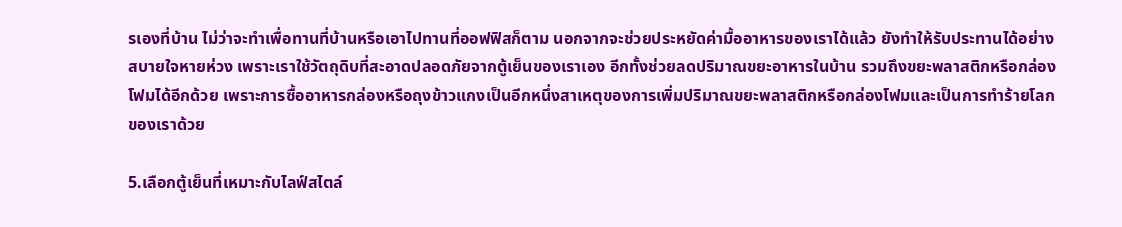รเองที่บ้าน ไม่ว่าจะทำเพื่อทานที่บ้านหรือเอาไปทานที่ออฟฟิสก็ตาม นอกจากจะช่วยประหยัดค่ามื้ออาหารของเราได้แล้ว ยังทำให้รับประทานได้อย่างสบายใจหายห่วง เพราะเราใช้วัตถุดิบที่สะอาดปลอดภัยจากตู้เย็นของเราเอง อีกทั้งช่วยลดปริมาณขยะอาหารในบ้าน รวมถึงขยะพลาสติกหรือกล่องโฟมได้อีกด้วย เพราะการซื้ออาหารกล่องหรือถุงข้าวแกงเป็นอีกหนึ่งสาเหตุของการเพิ่มปริมาณขยะพลาสติกหรือกล่องโฟมและเป็นการทำร้ายโลกของเราด้วย

5.เลือกตู้เย็นที่เหมาะกับไลฟ์สไตล์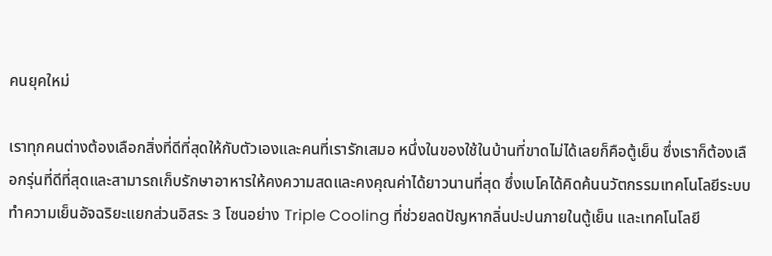คนยุคใหม่

เราทุกคนต่างต้องเลือกสิ่งที่ดีที่สุดให้กับตัวเองและคนที่เรารักเสมอ หนึ่งในของใช้ในบ้านที่ขาดไม่ได้เลยก็คือตู้เย็น ซึ่งเราก็ต้องเลือกรุ่นที่ดีที่สุดและสามารถเก็บรักษาอาหารให้คงความสดและคงคุณค่าได้ยาวนานที่สุด ซึ่งเบโคได้คิดค้นนวัตกรรมเทคโนโลยีระบบทำความเย็นอัจฉริยะแยกส่วนอิสระ 3 โซนอย่าง Triple Cooling ที่ช่วยลดปัญหากลิ่นปะปนภายในตู้เย็น และเทคโนโลยี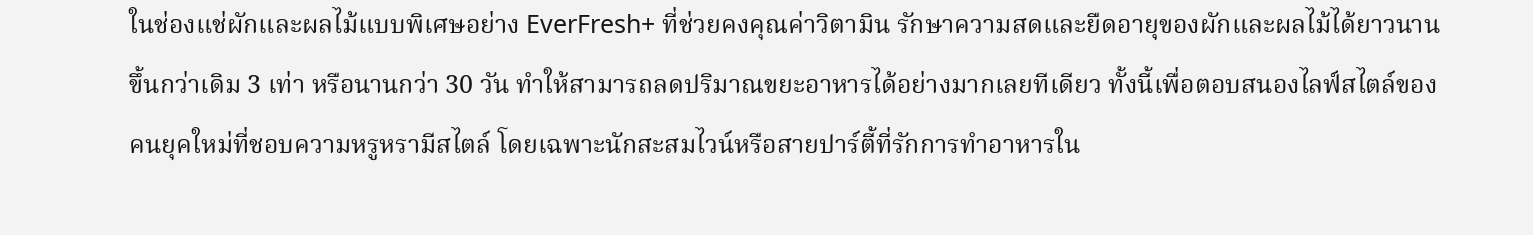ในช่องแช่ผักและผลไม้แบบพิเศษอย่าง EverFresh+ ที่ช่วยคงคุณค่าวิตามิน รักษาความสดและยืดอายุของผักและผลไม้ได้ยาวนานขึ้นกว่าเดิม 3 เท่า หรือนานกว่า 30 วัน ทำให้สามารถลดปริมาณขยะอาหารได้อย่างมากเลยทีเดียว ทั้งนี้เพื่อตอบสนองไลฟ์สไตล์ของคนยุคใหม่ที่ชอบความหรูหรามีสไตล์ โดยเฉพาะนักสะสมไวน์หรือสายปาร์ตี้ที่รักการทำอาหารใน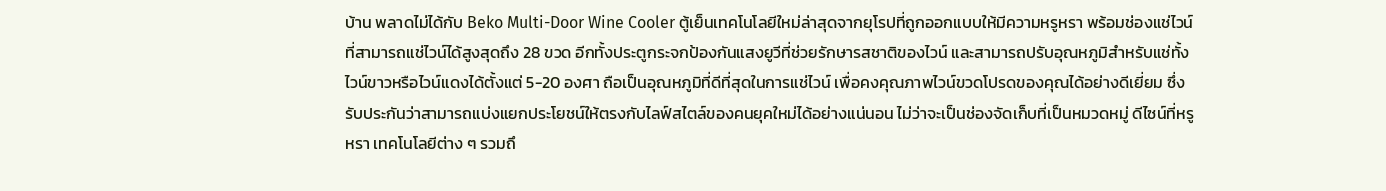บ้าน พลาดไม่ได้กับ Beko Multi-Door Wine Cooler ตู้เย็นเทคโนโลยีใหม่ล่าสุดจากยุโรปที่ถูกออกแบบให้มีความหรูหรา พร้อมช่องแช่ไวน์ที่สามารถแช่ไวน์ได้สูงสุดถึง 28 ขวด อีกทั้งประตูกระจกป้องกันแสงยูวีที่ช่วยรักษารสชาติของไวน์ และสามารถปรับอุณหภูมิสำหรับแช่ทั้งไวน์ขาวหรือไวน์แดงได้ตั้งแต่ 5-20 องศา ถือเป็นอุณหภูมิที่ดีที่สุดในการแช่ไวน์ เพื่อคงคุณภาพไวน์ขวดโปรดของคุณได้อย่างดีเยี่ยม ซึ่งรับประกันว่าสามารถแบ่งแยกประโยชน์ให้ตรงกับไลฟ์สไตล์ของคนยุคใหม่ได้อย่างแน่นอน ไม่ว่าจะเป็นช่องจัดเก็บที่เป็นหมวดหมู่ ดีไซน์ที่หรูหรา เทคโนโลยีต่าง ๆ รวมถึ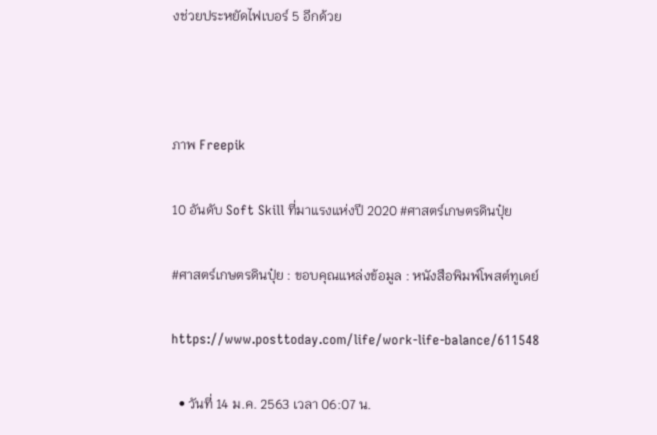งช่วยประหยัดไฟเบอร์ 5 อีกด้วย



ภาพ Freepik

10 อันดับ Soft Skill ที่มาแรงแห่งปี 2020 #ศาสตร์เกษตรดินปุ๋ย

#ศาสตร์เกษตรดินปุ๋ย : ขอบคุณแหล่งข้อมูล : หนังสือพิมพ์โพสต์ทูเดย์

https://www.posttoday.com/life/work-life-balance/611548

  • วันที่ 14 ม.ค. 2563 เวลา 06:07 น.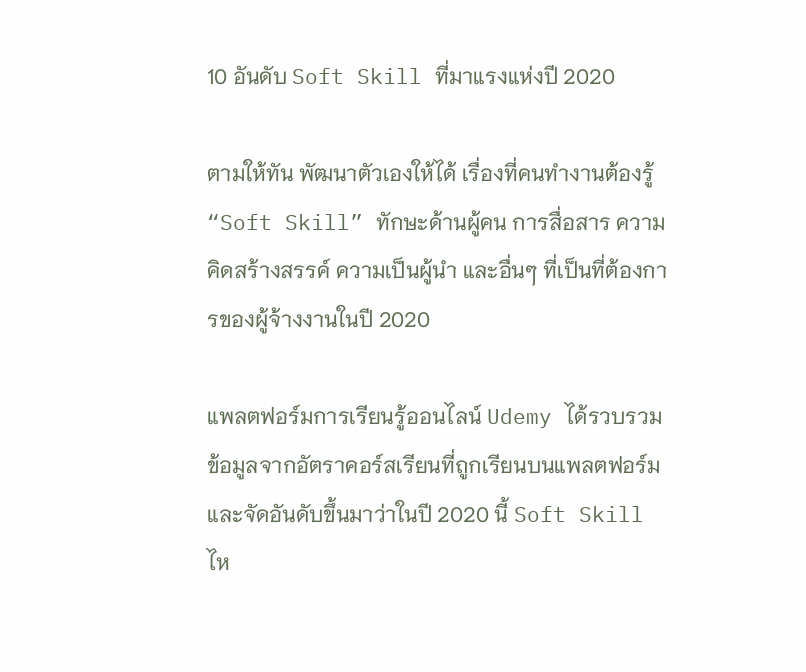10 อันดับ Soft Skill ที่มาแรงแห่งปี 2020

ตามให้ทัน พัฒนาตัวเองให้ได้ เรื่องที่คนทำงานต้องรู้ “Soft Skill” ทักษะด้านผู้คน การสื่อสาร ความคิดสร้างสรรค์ ความเป็นผู้นำ และอื่นๆ ที่เป็นที่ต้องการของผู้จ้างงานในปี 2020

แพลตฟอร์มการเรียนรู้ออนไลน์ Udemy ได้รวบรวมข้อมูลจากอัตราคอร์สเรียนที่ถูกเรียนบนแพลตฟอร์ม และจัดอันดับขึ้นมาว่าในปี 2020 นี้ Soft Skill ไห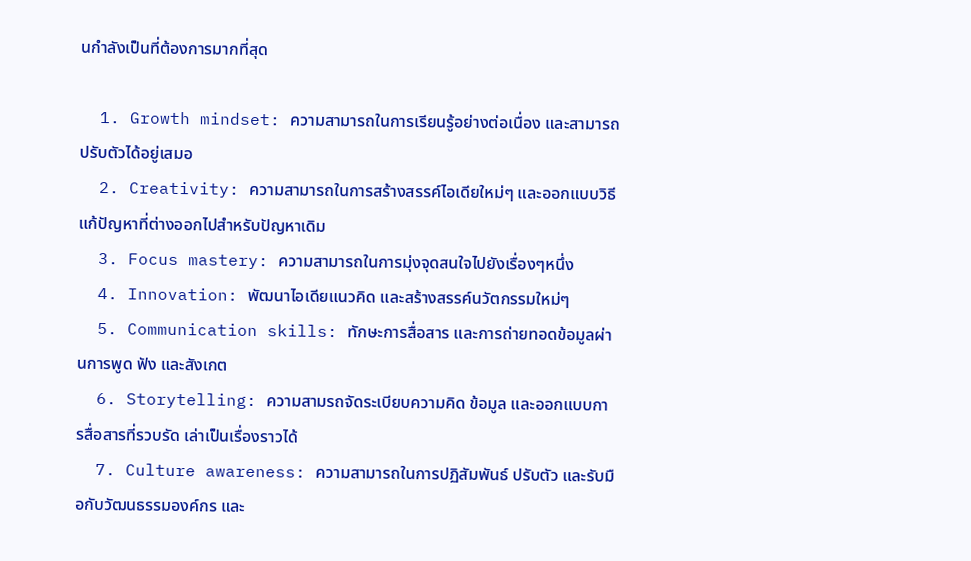นกำลังเป็นที่ต้องการมากที่สุด

  1. Growth mindset: ความสามารถในการเรียนรู้อย่างต่อเนื่อง และสามารถปรับตัวได้อยู่เสมอ
  2. Creativity: ความสามารถในการสร้างสรรค์ไอเดียใหม่ๆ และออกแบบวิธีแก้ปัญหาที่ต่างออกไปสำหรับปัญหาเดิม
  3. Focus mastery: ความสามารถในการมุ่งจุดสนใจไปยังเรื่องๆหนึ่ง
  4. Innovation: พัฒนาไอเดียแนวคิด และสร้างสรรค์นวัตกรรมใหม่ๆ
  5. Communication skills: ทักษะการสื่อสาร และการถ่ายทอดข้อมูลผ่านการพูด ฟัง และสังเกต
  6. Storytelling: ความสามรถจัดระเบียบความคิด ข้อมูล และออกแบบการสื่อสารที่รวบรัด เล่าเป็นเรื่องราวได้
  7. Culture awareness: ความสามารถในการปฏิสัมพันธ์ ปรับตัว และรับมือกับวัฒนธรรมองค์กร และ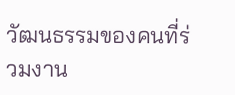วัฒนธรรมของคนที่ร่วมงาน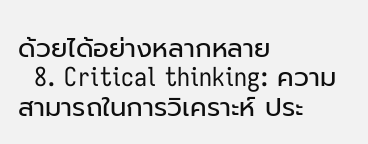ด้วยได้อย่างหลากหลาย
  8. Critical thinking: ความสามารถในการวิเคราะห์ ประ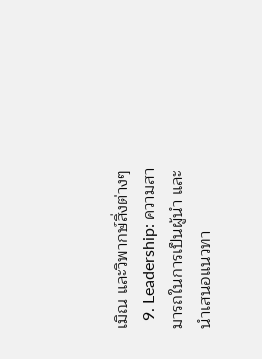เมิณ และวิพากษ์สิ่งต่างๆ
  9. Leadership: ความสามารถในการเป็นผู้นำ และนำเสนอแนวทา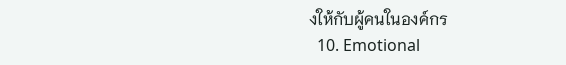งให้กับผู้คนในองค์กร
  10. Emotional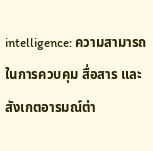intelligence: ความสามารถในการควบคุม สื่อสาร และสังเกตอารมณ์ต่า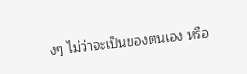งๆ ไม่ว่าจะเป็นของตนเอง หรือ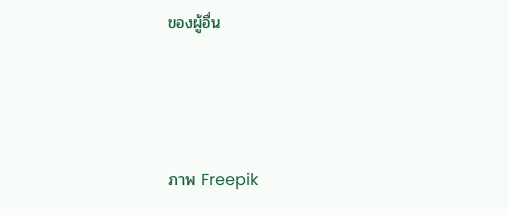ของผู้อื่น



ภาพ Freepik